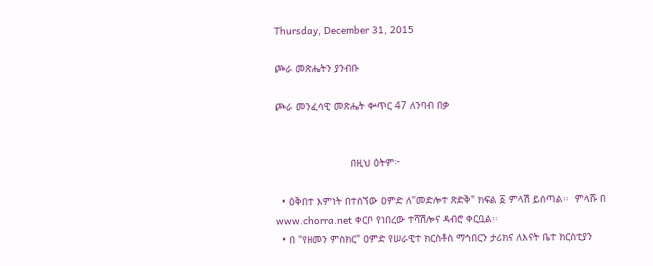Thursday, December 31, 2015

ጮራ መጽሔትን ያንብቡ

ጮራ መንፈሳዊ መጽሔት ቍጥር 47 ለንባብ በቃ


                         በዚህ ዕትም፦

  • ዕቅበተ እምነት በተሰኘው ዐምድ ለ"መድሎተ ጽድቅ" ክፍል ፩ ምላሽ ይሰጣል፡፡  ምላሹ በ www.chorra.net ቀርቦ የነበረው ተሻሽሎና ዳብሮ ቀርቧል፡፡
  • በ "የዘመን ምስክር" ዐምድ የሠራዊተ ክርስቶስ ማኅበርን ታሪክና ለእናት ቤተ ክርስቲያን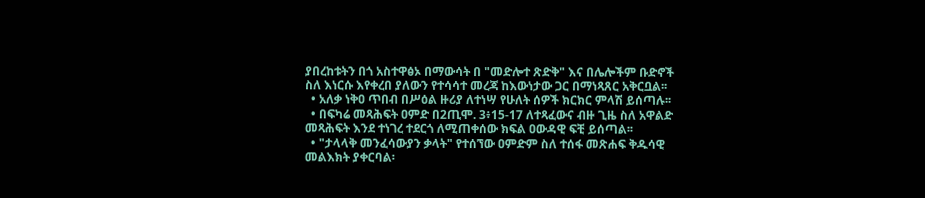ያበረከቱትን በጎ አስተዋፅኦ በማውሳት በ "መድሎተ ጽድቅ" እና በሌሎችም ቡድኖች ስለ እነርሱ እየቀረበ ያለውን የተሳሳተ መረጃ ከእውነታው ጋር በማነጻጸር አቅርቧል፡፡
  • አለቃ ነቅዐ ጥበብ በሥዕል ዙሪያ ለተነሣ የሁለት ሰዎች ክርክር ምላሽ ይሰጣሉ፡፡
  • በፍካሬ መጻሕፍት ዐምድ በ2ጢሞ. 3፥15-17 ለተጻፈውና ብዙ ጊዜ ስለ አዋልድ መጻሕፍት እንደ ተነገረ ተደርጎ ለሚጠቀሰው ክፍል ዐውዳዊ ፍቺ ይሰጣል፡፡
  • "ታላላቅ መንፈሳውያን ቃላት" የተሰኘው ዐምድም ስለ ተሰፋ መጽሐፍ ቅዱሳዊ መልእክት ያቀርባል፡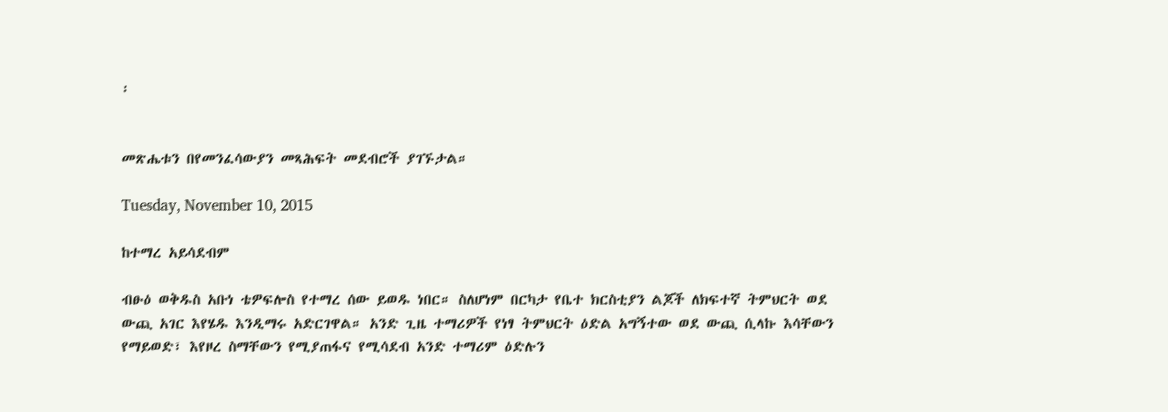፡


መጽሔቱን በየመንፈሳውያን መጻሕፍት መደብሮች ያገኙታል።

Tuesday, November 10, 2015

ከተማረ አይሳደብም

ብፁዕ ወቅዱስ አቡነ ቴዎፍሎስ የተማረ ሰው ይወዱ ነበር። ስለሆነም በርካታ የቤተ ክርስቲያን ልጆች ለክፍተኛ ትምህርት ወደ ውጪ አገር እየሄዱ እንዲማሩ አድርገዋል። አንድ ጊዜ ተማሪዎች የነፃ ትምህርት ዕድል አግኝተው ወደ ውጪ ሲላኩ እሳቸውን የማይወድ፣ እየዞረ ስማቸውን የሚያጠፋና የሚሳደብ አንድ ተማሪም ዕድሉን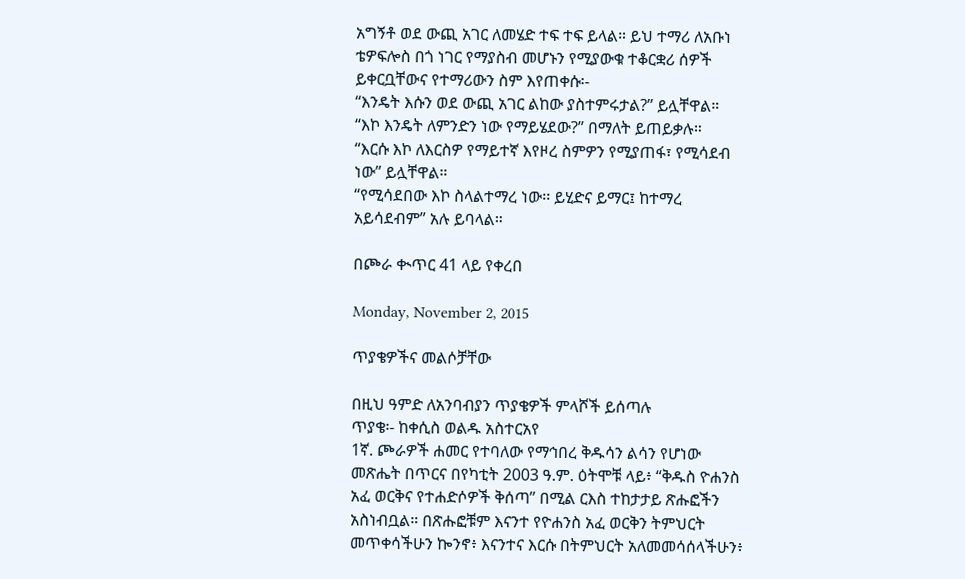አግኝቶ ወደ ውጪ አገር ለመሄድ ተፍ ተፍ ይላል። ይህ ተማሪ ለአቡነ ቴዎፍሎስ በጎ ነገር የማያስብ መሆኑን የሚያውቁ ተቆርቋሪ ሰዎች ይቀርቧቸውና የተማሪውን ስም እየጠቀሱ፡-
“እንዴት እሱን ወደ ውጪ አገር ልከው ያስተምሩታል?” ይሏቸዋል።
“እኮ እንዴት ለምንድን ነው የማይሄደው?” በማለት ይጠይቃሉ።
“እርሱ እኮ ለእርስዎ የማይተኛ እየዞረ ስምዎን የሚያጠፋ፣ የሚሳደብ ነው” ይሏቸዋል።
“የሚሳደበው እኮ ስላልተማረ ነው፡፡ ይሂድና ይማር፤ ከተማረ አይሳደብም” አሉ ይባላል።

በጮራ ቊጥር 41 ላይ የቀረበ

Monday, November 2, 2015

ጥያቄዎችና መልሶቻቸው

በዚህ ዓምድ ለአንባብያን ጥያቄዎች ምላሾች ይሰጣሉ
ጥያቄ፡- ከቀሲስ ወልዱ አስተርአየ
1ኛ. ጮራዎች ሐመር የተባለው የማኅበረ ቅዱሳን ልሳን የሆነው መጽሔት በጥርና በየካቲት 2003 ዓ.ም. ዕትሞቹ ላይ፥ “ቅዱስ ዮሐንስ አፈ ወርቅና የተሐድሶዎች ቅሰጣ” በሚል ርእስ ተከታታይ ጽሑፎችን አስነብቧል። በጽሑፎቹም እናንተ የዮሐንስ አፈ ወርቅን ትምህርት መጥቀሳችሁን ኰንኖ፥ እናንተና እርሱ በትምህርት አለመመሳሰላችሁን፥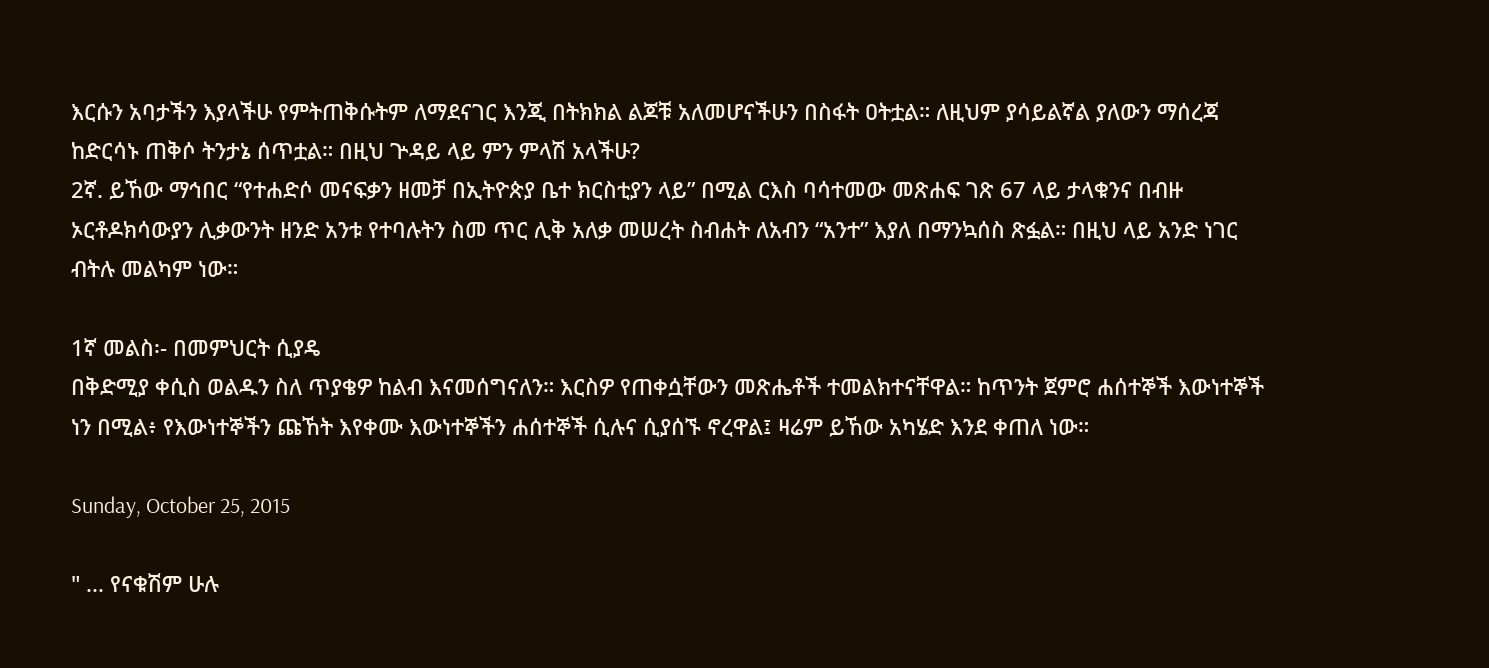እርሱን አባታችን እያላችሁ የምትጠቅሱትም ለማደናገር እንጂ በትክክል ልጆቹ አለመሆናችሁን በስፋት ዐትቷል። ለዚህም ያሳይልኛል ያለውን ማሰረጃ ከድርሳኑ ጠቅሶ ትንታኔ ሰጥቷል። በዚህ ጕዳይ ላይ ምን ምላሽ አላችሁ?
2ኛ. ይኸው ማኅበር “የተሐድሶ መናፍቃን ዘመቻ በኢትዮጵያ ቤተ ክርስቲያን ላይ” በሚል ርእስ ባሳተመው መጽሐፍ ገጽ 67 ላይ ታላቁንና በብዙ ኦርቶዶክሳውያን ሊቃውንት ዘንድ አንቱ የተባሉትን ስመ ጥር ሊቅ አለቃ መሠረት ስብሐት ለአብን “አንተ” እያለ በማንኳሰስ ጽፏል። በዚህ ላይ አንድ ነገር ብትሉ መልካም ነው።

1ኛ መልስ፡- በመምህርት ሲያዴ
በቅድሚያ ቀሲስ ወልዱን ስለ ጥያቄዎ ከልብ እናመሰግናለን። እርስዎ የጠቀሷቸውን መጽሔቶች ተመልክተናቸዋል። ከጥንት ጀምሮ ሐሰተኞች እውነተኞች ነን በሚል፥ የእውነተኞችን ጩኸት እየቀሙ እውነተኞችን ሐሰተኞች ሲሉና ሲያሰኙ ኖረዋል፤ ዛሬም ይኸው አካሄድ እንደ ቀጠለ ነው።

Sunday, October 25, 2015

" ... የናቁሽም ሁሉ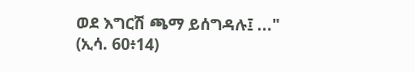ወደ እግርሽ ጫማ ይሰግዳሉ፤ ..." (ኢሳ. 60፥14)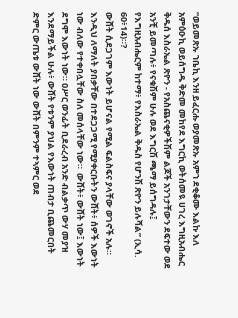“ወይመጽኡ ኀቤኪ እንዘ ይፈርሑ ወያመጽኡ አምኀ ደቂቆሙ እልኩ እለ አምዕዑኪ ወይሰግዱ ቅድመ መከየደ እግርኪ ወትሰመዪ ሀገረ እግዚአብሔር ቅዱሰ እስራኤል ጽዮን - የአስጨናቂዎችሽም ልጆች አንገታቸውን ደፍተው ወደ አንቺ ይመጣሉ፥ የናቁሽም ሁሉ ወደ እግርሽ ጫማ ይሰግዳሉ፤ የእግዚአብሔርም ከተማ፥ የእስራኤል ቅዱስ የሆንሽ ጽዮን ይሉሻል” (ኢሳ. 60፥14)።?
ውሸት ሲደጋገም እውነት ይሆናል የሚል ፍልስፍና ያላቸው ወገኖች አሉ። እንዲህ ለማለት ያበቃቸው በተደጋጋሚ የሚያቀርቡትን ውሸት፥ ሰዎች እውነት ነው ብለው የተቀበሏቸው ስለ መሰላቸው ነው።  ውሸት፥ ውሸት ነው፤ እውነት ደግሞ እውነት ነው። ዐሥር ወንፊት ቢደራረብ አንድ ብልቃጥ ውሃ መያዝ እንደማይችል ሁሉ፥ ውሸት የቱንም ያህል የእውነት ጠብታ ቢጨመርበት ድምር ውጤቱ ውሸት ነው ውሸት በምንም ተኣምር ወደ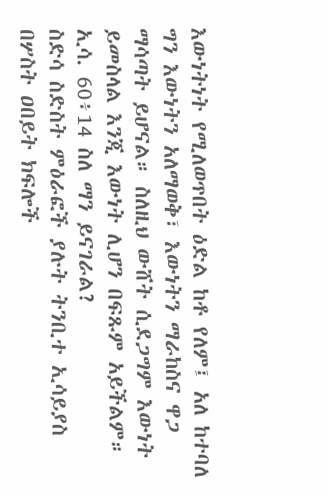እውነትነት የሚለወጥበት ዕድል ከቶ የለም፤ አለ ከተባለ ግን እውነትን አለማወቅ፣ እውነትን ማራከስና ዋጋ ማሳጣት ይሆናል። ስለዚህ ውሸት ሲደጋግም እውነት ይመስላል እንጂ እውነት ሊሆን በፍጹም አይችልም።
ኢሳ. 60፥14 ስለ ማን ይናገራል?
ስድሳ ስድስት ምዕራፎች ያሉት ትንቢተ ኢሳይያስ በሦስት ዐበይት ክፍሎች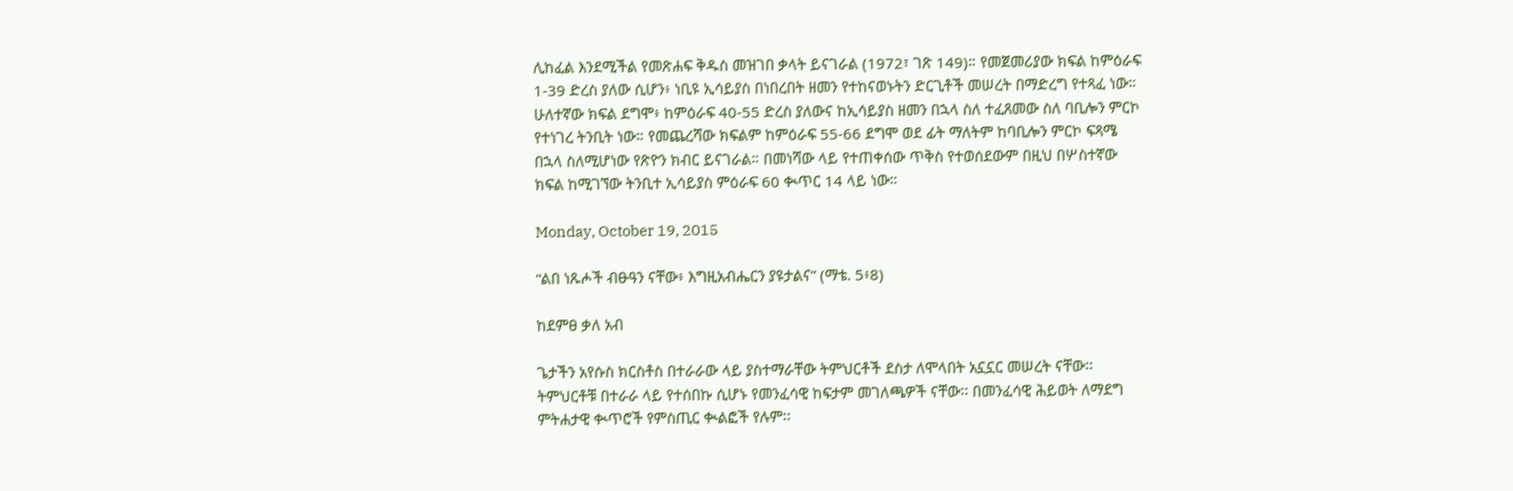ሊከፈል እንደሚችል የመጽሐፍ ቅዱስ መዝገበ ቃላት ይናገራል (1972፣ ገጽ 149)። የመጀመሪያው ክፍል ከምዕራፍ 1-39 ድረስ ያለው ሲሆን፥ ነቢዩ ኢሳይያስ በነበረበት ዘመን የተከናወኑትን ድርጊቶች መሠረት በማድረግ የተጻፈ ነው። ሁለተኛው ክፍል ደግሞ፥ ከምዕራፍ 40-55 ድረስ ያለውና ከኢሳይያስ ዘመን በኋላ ስለ ተፈጸመው ስለ ባቢሎን ምርኮ የተነገረ ትንቢት ነው። የመጨረሻው ክፍልም ከምዕራፍ 55-66 ደግሞ ወደ ፊት ማለትም ከባቢሎን ምርኮ ፍጻሜ በኋላ ስለሚሆነው የጽዮን ክብር ይናገራል። በመነሻው ላይ የተጠቀሰው ጥቅስ የተወሰደውም በዚህ በሦስተኛው ክፍል ከሚገኘው ትንቢተ ኢሳይያስ ምዕራፍ 60 ቊጥር 14 ላይ ነው።

Monday, October 19, 2015

“ልበ ነጹሖች ብፁዓን ናቸው፥ እግዚአብሔርን ያዩታልና” (ማቴ. 5፥8)

ከደምፀ ቃለ አብ

ጌታችን አየሱስ ክርስቶስ በተራራው ላይ ያስተማራቸው ትምህርቶች ደስታ ለሞላበት አኗኗር መሠረት ናቸው፡፡ ትምህርቶቹ በተራራ ላይ የተሰበኩ ሲሆኑ የመንፈሳዊ ከፍታም መገለጫዎች ናቸው፡፡ በመንፈሳዊ ሕይወት ለማደግ ምትሐታዊ ቊጥሮች የምስጢር ቊልፎች የሉም፡፡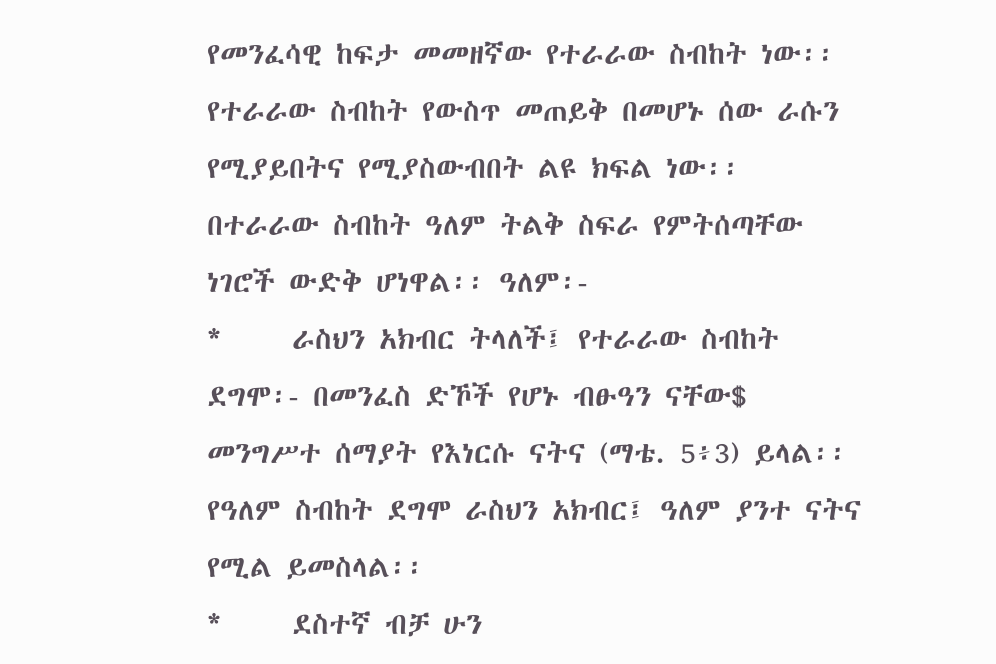የመንፈሳዊ ከፍታ መመዘኛው የተራራው ስብከት ነው፡፡ የተራራው ስብከት የውስጥ መጠይቅ በመሆኑ ሰው ራሱን የሚያይበትና የሚያስውብበት ልዩ ክፍል ነው፡፡ በተራራው ስብከት ዓለም ትልቅ ስፍራ የምትሰጣቸው ነገሮች ውድቅ ሆነዋል፡፡ ዓለም፡-
*     ራስህን አክብር ትላለች፤ የተራራው ስብከት ደግሞ፡- በመንፈስ ድኾች የሆኑ ብፁዓን ናቸው$ መንግሥተ ሰማያት የእነርሱ ናትና (ማቴ. 5፥3) ይላል፡፡ የዓለም ስብከት ደግሞ ራስህን አክብር፤ ዓለም ያንተ ናትና የሚል ይመስላል፡፡
*     ደስተኛ ብቻ ሁን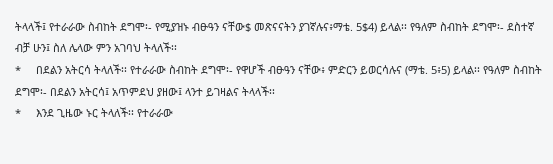ትላላች፤ የተራራው ስብከት ደግሞ፡- የሚያዝኑ ብፁዓን ናቸው$ መጽናናትን ያገኛሉና፥ማቴ. 5$4) ይላል፡፡ የዓለም ስብከት ደግሞ፡- ደስተኛ ብቻ ሁን፤ ስለ ሌላው ምን አገባህ ትላለች፡፡
*     በደልን አትርሳ ትላለች፡፡ የተራራው ስብከት ደግሞ፡- የዋሆች ብፁዓን ናቸው፥ ምድርን ይወርሳሉና (ማቴ. 5፥5) ይላል፡፡ የዓለም ስብከት ደግሞ፡- በደልን አትርሳ፤ አጥምደህ ያዘው፤ ላንተ ይገዛልና ትላላች፡፡
*     እንደ ጊዜው ኑር ትላለች፡፡ የተራራው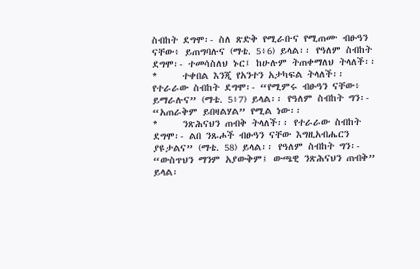ስብከት ደግሞ፡- ስለ ጽድቅ የሚራቡና የሚጠሙ ብፁዓን ናቸው፥ ይጠግባሉና (ማቴ. 5፥6) ይላል፡፡ የዓለም ስብከት ደግሞ፡- ተመሳስለህ ኑር፤ ከሁሉም ትጠቀማለህ ትላለች፡፡
*     ተቀበል እንጂ የአንተን አታካፍል ትላለች፡፡ የተራራው ስብከት ደግሞ፡- “የሚምሩ ብፁዓን ናቸው፥ ይማራሉና” (ማቴ. 5፥7) ይላል፡፡ የዓለም ስብከት ግን፡- “አጠራቅም ይበዛልሃል” የሚል ነው፡፡
*     ንጽሕናህን ጠብቅ ትላለች፡፡ የተራራው ስብከት ደግሞ፡- ልበ ንጹሖች ብፁዓን ናቸው እግዚአብሔርን ያዩታልና” (ማቴ. 58) ይላል፡፡ የዓለም ስብከት ግን፡- “ውስጥህን ማንም አያውቅም፤ ውጫዊ ንጽሕናህን ጠብቅ” ይላል፡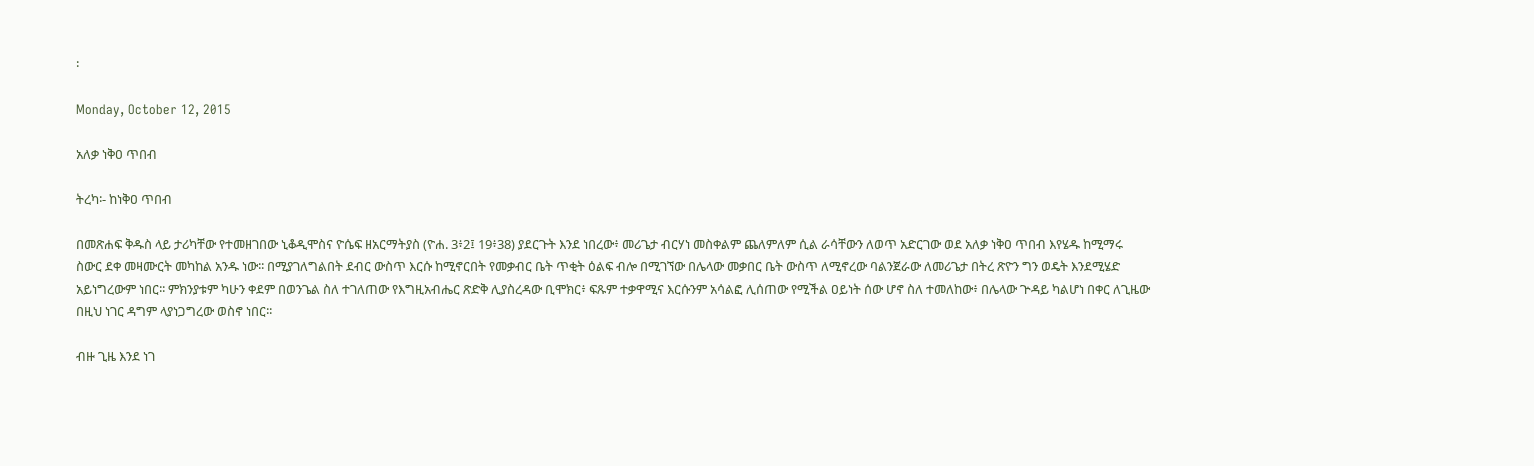፡

Monday, October 12, 2015

አለቃ ነቅዐ ጥበብ

ትረካ፡- ከነቅዐ ጥበብ

በመጽሐፍ ቅዱስ ላይ ታሪካቸው የተመዘገበው ኒቆዲሞስና ዮሴፍ ዘአርማትያስ (ዮሐ. 3፥2፤ 19፥38) ያደርጉት እንደ ነበረው፥ መሪጌታ ብርሃነ መስቀልም ጨለምለም ሲል ራሳቸውን ለወጥ አድርገው ወደ አለቃ ነቅዐ ጥበብ እየሄዱ ከሚማሩ ስውር ደቀ መዛሙርት መካከል አንዱ ነው፡፡ በሚያገለግልበት ደብር ውስጥ እርሱ ከሚኖርበት የመቃብር ቤት ጥቂት ዕልፍ ብሎ በሚገኘው በሌላው መቃበር ቤት ውስጥ ለሚኖረው ባልንጀራው ለመሪጌታ በትረ ጽዮን ግን ወዴት እንደሚሄድ አይነግረውም ነበር፡፡ ምክንያቱም ካሁን ቀደም በወንጌል ስለ ተገለጠው የእግዚአብሔር ጽድቅ ሊያስረዳው ቢሞክር፥ ፍጹም ተቃዋሚና እርሱንም አሳልፎ ሊሰጠው የሚችል ዐይነት ሰው ሆኖ ስለ ተመለከው፥ በሌላው ጕዳይ ካልሆነ በቀር ለጊዜው በዚህ ነገር ዳግም ላያነጋግረው ወስኖ ነበር፡፡

ብዙ ጊዜ እንደ ነገ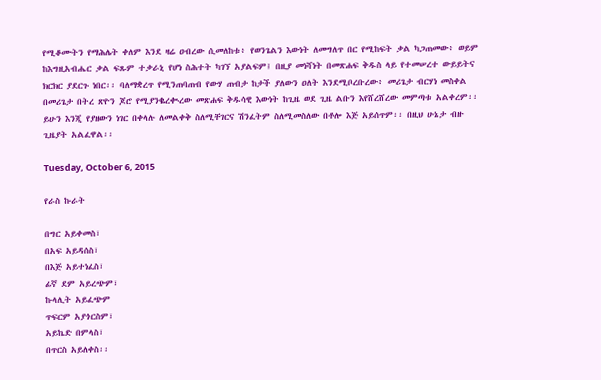የሚቆሙትን የማሕሌት ቀለም እንደ ዛሬ ዐብረው ሲመለከቱ፥ የወንጌልን እውነት ለመግለጥ በር የሚከፍት ቃል ካጋጠመው፥ ወይም ከእግዚአብሔር ቃል ፍጹም ተቃራኒ የሆነ ስሕተት ካገኘ አያልፍም፤ በዚያ መነሻነት በመጽሐፍ ቅዱስ ላይ የተመሠረተ ውይይትና ክርክር ያደርጉ ነበር፡፡ ባለማቋረጥ የሚንጠባጠብ የውሃ ጠብታ ከታች ያለውን ዐለት እንደሚቦረቡረው፥ መሪጌታ ብርሃነ መስቀል በመሪጌታ በትረ ጽዮን ጆሮ የሚያንቈረቊረው መጽሐፍ ቅዱሳዊ እውነት ከጊዜ ወደ ጊዜ ልቡን እየሸረሸረው መምጣቱ አልቀረም፡፡ ይሁን እንጂ የያዘውን ነገር በቀላሉ ለመልቀቅ ስለሚቸገርና ሽንፈትም ስለሚመስለው በቶሎ እጅ አይሰጥም፡፡ በዚህ ሁኔታ ብዙ ጊዜያት አልፈዋል፡፡

Tuesday, October 6, 2015

የራስ ኩራት

በግር አይቀመስ፣
በአፍ አይዳሰስ፣
በእጅ አይተነፈስ፣
ፊኛ ደም አይረጭም፣
ኩላሊት አይፈጭም
ጥፍርም አያጎርስም፣
አይኬድ በምላስ፣
በጥርስ አይለቀስ፡፡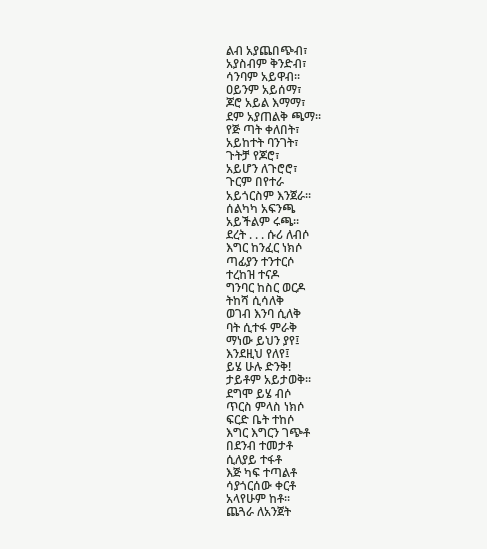ልብ አያጨበጭብ፣
አያስብም ቅንድብ፣
ሳንባም አይዋብ፡፡
ዐይንም አይሰማ፣
ጆሮ አይል እማማ፣
ደም አያጠልቅ ጫማ፡፡
የጅ ጣት ቀለበት፣
አይከተት ባንገት፣
ጉትቻ የጆሮ፣
አይሆን ለጉሮሮ፣
ጉርም በየተራ
አይጎርስም እንጀራ፡፡
ሰልካካ አፍንጫ
አይችልም ሩጫ፡፡
ደረት . . . ሱሪ ለብሶ
እግር ከንፈር ነክሶ
ጣፊያን ተንተርሶ
ተረከዝ ተናዶ
ግንባር ከስር ወርዶ
ትከሻ ሲሳለቅ
ወገብ እንባ ሲለቅ
ባት ሲተፋ ምራቅ
ማነው ይህን ያየ፤
እንደዚህ የለየ፤
ይሄ ሁሉ ድንቅ!
ታይቶም አይታወቅ፡፡
ደግሞ ይሄ ብሶ
ጥርስ ምላስ ነክሶ
ፍርድ ቤት ተከሶ
እግር እግርን ገጭቶ
በደንብ ተመታቶ
ሲለያይ ተፋቶ
እጅ ካፍ ተጣልቶ
ሳያጎርሰው ቀርቶ
አላየሁም ከቶ፡፡
ጨጓራ ለአንጀት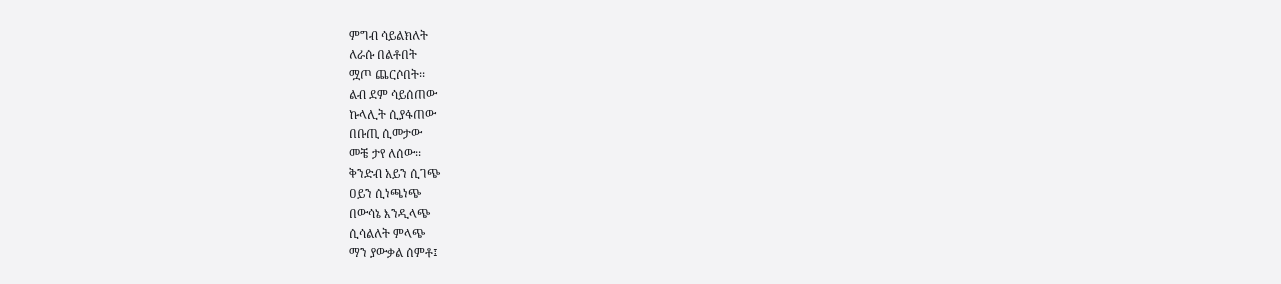ምግብ ሳይልክለት
ለራሱ በልቶበት
ሟጦ ጨርሶበት፡፡
ልብ ደም ሳይሰጠው
ኩላሊት ሲያፋጠው
በቡጢ ሲመታው
መቼ ታየ ለሰው፡፡
ቅንድብ አይን ሲገጭ
ዐይን ሲነጫነጭ
በውሳኔ እንዲላጭ
ሲሳልለት ምላጭ
ማን ያውቃል ሰምቶ፤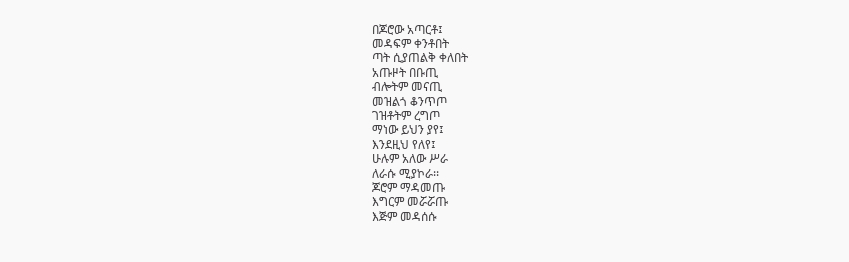በጆሮው አጣርቶ፤
መዳፍም ቀንቶበት
ጣት ሲያጠልቅ ቀለበት
አጡዞት በቡጢ
ብሎትም መናጢ
መዝልጎ ቆንጥጦ
ገዝቶትም ረግጦ
ማነው ይህን ያየ፤
እንደዚህ የለየ፤
ሁሉም አለው ሥራ
ለራሱ ሚያኮራ፡፡
ጆሮም ማዳመጡ
እግርም መሯሯጡ
እጅም መዳሰሱ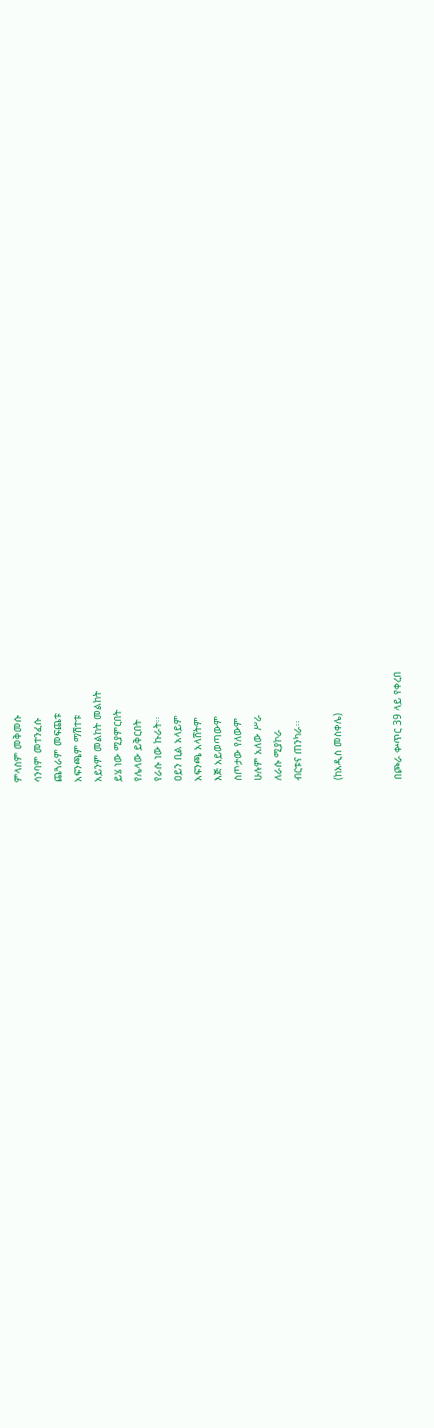ምላስም መቅመሱ
ሳንባም መተንፈሱ
ጨጓራም መፍጨቱ
አፍንጫም ማሽተቱ
አይንም መልከት መልከት
ይሄ ነው ሚያምርበት
የሌላው ይቅርበት
የራሱ ነው ኩራት፡፡
ዐይን ቢል አላይም
አፍንጫ አላሸትም
እጅ አይወጣውም
ስጦታው የለውም
ሁሉም አለው ሥራ
ለራሱ ሚያኮራ
ብርቱና ጠንካራ፡፡

(ከአዲስ መስቀሌ)


በጮራ ቍጥር 39 ላይ የቀረበ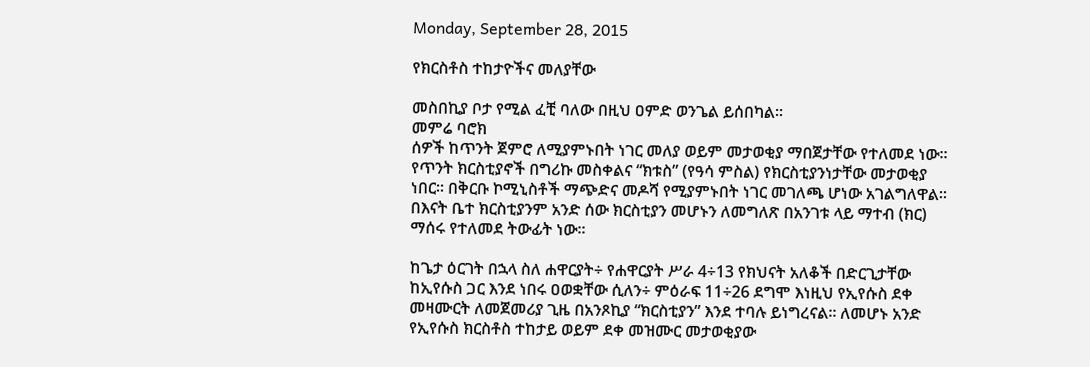Monday, September 28, 2015

የክርስቶስ ተከታዮችና መለያቸው

መስበኪያ ቦታ የሚል ፈቺ ባለው በዚህ ዐምድ ወንጌል ይሰበካል፡፡
መምሬ ባሮክ
ሰዎች ከጥንት ጀምሮ ለሚያምኑበት ነገር መለያ ወይም መታወቂያ ማበጀታቸው የተለመደ ነው፡፡ የጥንት ክርስቲያኖች በግሪኩ መስቀልና “ክቱስ” (የዓሳ ምስል) የክርስቲያንነታቸው መታወቂያ ነበር፡፡ በቅርቡ ኮሚኒስቶች ማጭድና መዶሻ የሚያምኑበት ነገር መገለጫ ሆነው አገልግለዋል፡፡ በእናት ቤተ ክርስቲያንም አንድ ሰው ክርስቲያን መሆኑን ለመግለጽ በአንገቱ ላይ ማተብ (ክር) ማሰሩ የተለመደ ትውፊት ነው፡፡

ከጌታ ዕርገት በኋላ ስለ ሐዋርያት÷ የሐዋርያት ሥራ 4÷13 የክህናት አለቆች በድርጊታቸው ከኢየሱስ ጋር እንደ ነበሩ ዐወቋቸው ሲለን÷ ምዕራፍ 11÷26 ደግሞ እነዚህ የኢየሱስ ደቀ መዛሙርት ለመጀመሪያ ጊዜ በአንጾኪያ “ክርስቲያን” እንደ ተባሉ ይነግረናል፡፡ ለመሆኑ አንድ የኢየሱስ ክርስቶስ ተከታይ ወይም ደቀ መዝሙር መታወቂያው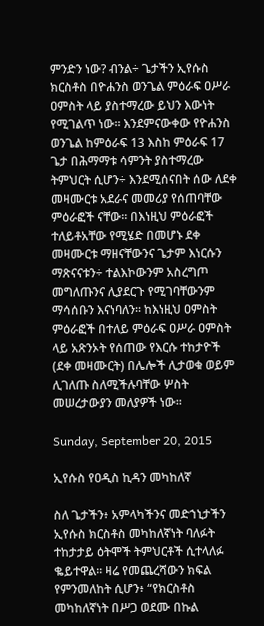ምንድን ነው? ብንል÷ ጌታችን ኢየሱስ ክርስቶስ በዮሐንስ ወንጌል ምዕራፍ ዐሥራ ዐምስት ላይ ያስተማረው ይህን እውነት የሚገልጥ ነው፡፡ እንደምናውቀው የዮሐንስ ወንጌል ከምዕራፍ 13 እስከ ምዕራፍ 17 ጌታ በሕማማቱ ሳምንት ያስተማረው ትምህርት ሲሆን÷ እንደሚሰናበት ሰው ለደቀ መዛሙርቱ አደራና መመሪያ የሰጠባቸው ምዕራፎች ናቸው፡፡ በእነዚህ ምዕራፎች ተለይቶአቸው የሚሄድ በመሆኑ ደቀ መዛሙርቱ ማዘናቸውንና ጌታም እነርሱን ማጽናናቱን÷ ተልእኮውንም አስረግጦ መግለጡንና ሊያደርጉ የሚገባቸውንም ማሳሰቡን እናነባለን፡፡ ከእነዚህ ዐምስት ምዕራፎች በተለይ ምዕራፍ ዐሥራ ዐምስት ላይ አጽንኦት የሰጠው የእርሱ ተከታዮች (ደቀ መዛሙርት) በሌሎች ሊታወቁ ወይም ሊገለጡ ስለሚችሉባቸው ሦስት መሠረታውያን መለያዎች ነው፡፡

Sunday, September 20, 2015

ኢየሱስ የዐዲስ ኪዳን መካከለኛ

ስለ ጌታችን፥ አምላካችንና መድኀኒታችን ኢየሱስ ክርስቶስ መካከለኛነት ባለፉት ተከታታይ ዕትሞች ትምህርቶች ሲተላለፉ ቈይተዋል። ዛሬ የመጨረሻውን ክፍል የምንመለከት ሲሆን፥ “የክርስቶስ መካከለኛነት በሥጋ ወደሙ በኩል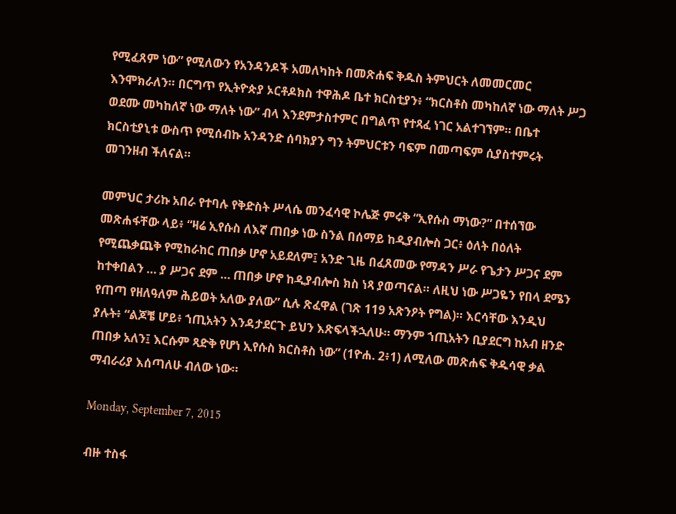የሚፈጸም ነው” የሚለውን የአንዳንዶች አመለካከት በመጽሐፍ ቅዱስ ትምህርት ለመመርመር እንሞክራለን። በርግጥ የኢትዮጵያ ኦርቶዶክስ ተዋሕዶ ቤተ ክርስቲያን፥ “ክርስቶስ መካከለኛ ነው ማለት ሥጋ ወደሙ መካከለኛ ነው ማለት ነው” ብላ እንደምታስተምር በግልጥ የተጻፈ ነገር አልተገኘም። በቤተ ክርስቲያኒቱ ውስጥ የሚሰብኩ አንዳንድ ሰባክያን ግን ትምህርቱን ባፍም በመጣፍም ሲያስተምሩት መገንዘብ ችለናል።

መምህር ታሪኩ አበራ የተባሉ የቅድስት ሥላሴ መንፈሳዊ ኮሌጅ ምሩቅ “ኢየሱስ ማነው?” በተሰኘው መጽሐፋቸው ላይ፥ “ዛሬ ኢየሱስ ለእኛ ጠበቃ ነው ስንል በሰማይ ከዲያብሎስ ጋር፥ ዕለት በዕለት የሚጨቃጨቅ የሚከራከር ጠበቃ ሆኖ አይደለም፤ አንድ ጊዜ በፈጸመው የማዳን ሥራ የጌታን ሥጋና ደም ከተቀበልን … ያ ሥጋና ደም … ጠበቃ ሆኖ ከዲያብሎስ ክስ ነጻ ያወጣናል። ለዚህ ነው ሥጋዬን የበላ ደሜን የጠጣ የዘለዓለም ሕይወት አለው ያለው” ሲሉ ጽፈዋል (ገጽ 119 አጽንዖት የግል)። እርሳቸው እንዲህ ያሉት፥ “ልጆቼ ሆይ፥ ኀጢአትን እንዳታደርጉ ይህን እጽፍላችኋለሁ። ማንም ኀጢአትን ቢያደርግ ከአብ ዘንድ ጠበቃ አለን፤ እርሱም ጻድቅ የሆነ ኢየሱስ ክርስቶስ ነው” (1ዮሐ. 2፥1) ለሚለው መጽሐፍ ቅዱሳዊ ቃል ማብራሪያ እሰጣለሁ ብለው ነው።

Monday, September 7, 2015

ብዙ ተስፋ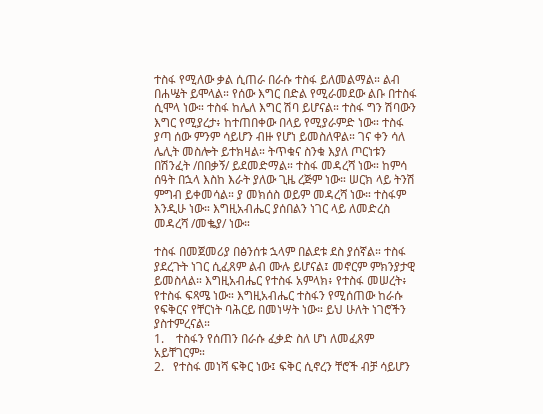ተስፋ የሚለው ቃል ሲጠራ በራሱ ተስፋ ይለመልማል። ልብ በሐሤት ይሞላል። የሰው እግር በድል የሚራመደው ልቡ በተስፋ ሲሞላ ነው። ተስፋ ከሌለ እግር ሽባ ይሆናል። ተስፋ ግን ሽባውን እግር የሚያረታ፥ ከተጠበቀው በላይ የሚያራምድ ነው። ተስፋ ያጣ ሰው ምንም ሳይሆን ብዙ የሆነ ይመስለዋል። ገና ቀን ሳለ ሌሊት መስሎት ይተክዛል። ትጥቁና ስንቁ እያለ ጦርነቱን በሽንፈት /በበቃኝ/ ይደመድማል። ተስፋ መዳረሻ ነው። ከምሳ ሰዓት በኋላ እስከ እራት ያለው ጊዜ ረጅም ነው። ሠርክ ላይ ትንሽ ምግብ ይቀመሳል። ያ መክሰስ ወይም መዳረሻ ነው። ተስፋም እንዲሁ ነው። እግዚአብሔር ያሰበልን ነገር ላይ ለመድረስ መዳረሻ /መቈያ/ ነው።

ተስፋ በመጀመሪያ በፅንሰቱ ኋላም በልደቱ ደስ ያሰኛል። ተስፋ ያደረጉት ነገር ሲፈጸም ልብ ሙሉ ይሆናል፤ መኖርም ምክንያታዊ ይመስላል። እግዚአብሔር የተስፋ አምላክ፥ የተስፋ መሠረት፥ የተስፋ ፍጻሜ ነው። እግዚአብሔር ተስፋን የሚሰጠው ከራሱ የፍቅርና የቸርነት ባሕርይ በመነሣት ነው። ይህ ሁለት ነገሮችን ያስተምረናል።
1.    ተስፋን የሰጠን በራሱ ፈቃድ ስለ ሆነ ለመፈጸም አይቸገርም።
2.   የተስፋ መነሻ ፍቅር ነው፤ ፍቅር ሲኖረን ቸሮች ብቻ ሳይሆን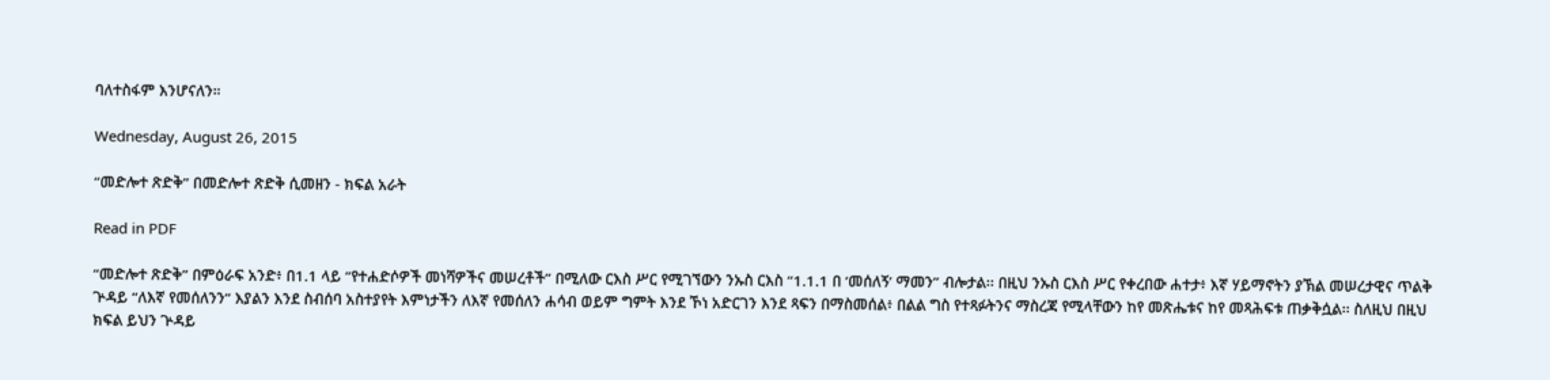ባለተስፋም እንሆናለን።

Wednesday, August 26, 2015

“መድሎተ ጽድቅ” በመድሎተ ጽድቅ ሲመዘን - ክፍል አራት

Read in PDF

“መድሎተ ጽድቅ” በምዕራፍ አንድ፥ በ1.1 ላይ “የተሐድሶዎች መነሻዎችና መሠረቶች” በሚለው ርእስ ሥር የሚገኘውን ንኡስ ርእስ “1.1.1 በ ‘መሰለኝ’ ማመን” ብሎታል፡፡ በዚህ ንኡስ ርእስ ሥር የቀረበው ሐተታ፥ እኛ ሃይማኖትን ያኽል መሠረታዊና ጥልቅ ጕዳይ “ለእኛ የመሰለንን” እያልን እንደ ስብሰባ አስተያየት እምነታችን ለእኛ የመሰለን ሐሳብ ወይም ግምት እንደ ኾነ አድርገን እንደ ጻፍን በማስመሰል፥ በልል ግስ የተጻፉትንና ማስረጃ የሚላቸውን ከየ መጽሔቱና ከየ መጻሕፍቱ ጠቃቅሷል፡፡ ስለዚህ በዚህ ክፍል ይህን ጕዳይ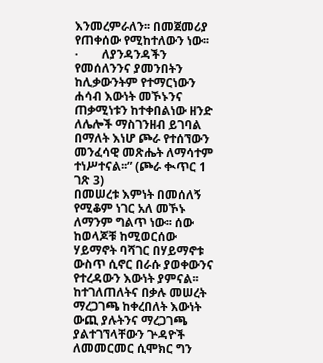እንመረምራለን፡፡ በመጀመሪያ የጠቀሰው የሚከተለውን ነው፡፡
·        ለያንዳንዳችን የመሰለንንና ያመንበትን ከሊቃውንትም የተማርነውን ሐሳብ እውነት መኾኑንና ጠቃሚነቱን ከተቀበልነው ዘንድ ለሌሎች ማስገንዘብ ይገባል በማለት እነሆ ጮራ የተሰኘውን መንፈሳዊ መጽሔት ለማሳተም ተነሥተናል፡፡” (ጮራ ቊጥር 1 ገጽ 3)
በመሠረቱ እምነት በመሰለኝ የሚቆም ነገር አለ መኾኑ ለማንም ግልጥ ነው፡፡ ሰው ከወላጆቹ ከሚወርሰው ሃይማኖት ባሻገር በሃይማኖቱ ውስጥ ሲኖር በራሱ ያወቀውንና የተረዳውን እውነት ያምናል፡፡ ከተገለጠለትና በቃሉ መሠረት ማረጋገጫ ከቀረበለት እውነት ውጪ ያሉትንና ማረጋገጫ ያልተገኘላቸውን ጕዳዮች ለመመርመር ሲሞክር ግን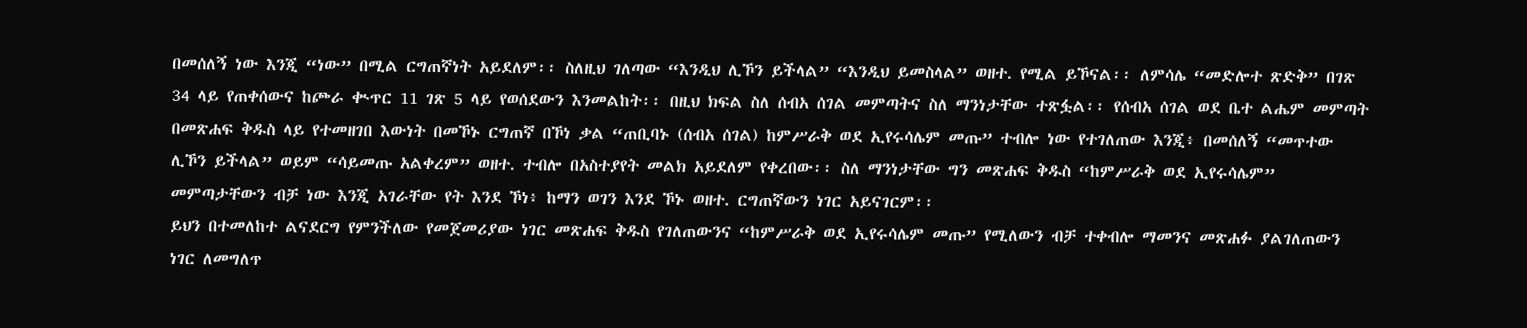በመሰለኝ ነው እንጂ “ነው” በሚል ርግጠኛነት አይደለም፡፡ ስለዚህ ገለጣው “እንዲህ ሊኾን ይችላል” “እንዲህ ይመስላል” ወዘተ. የሚል ይኾናል፡፡ ለምሳሌ “መድሎተ ጽድቅ” በገጽ 34 ላይ የጠቀሰውና ከጮራ ቊጥር 11 ገጽ 5 ላይ የወሰደውን እንመልከት፡፡ በዚህ ክፍል ስለ ሰብአ ሰገል መምጣትና ስለ ማንነታቸው ተጽፏል፡፡ የሰብአ ሰገል ወደ ቤተ ልሔም መምጣት በመጽሐፍ ቅዱስ ላይ የተመዘገበ እውነት በመኾኑ ርግጠኛ በኾነ ቃል “ጠቢባኑ (ሰብአ ሰገል) ከምሥራቅ ወደ ኢየሩሳሌም መጡ” ተብሎ ነው የተገለጠው እንጂ፥ በመሰለኝ “መጥተው ሊኾን ይችላል” ወይም “ሳይመጡ አልቀረም” ወዘተ. ተብሎ በአስተያየት መልክ አይደለም የቀረበው፡፡ ስለ ማንነታቸው ግን መጽሐፍ ቅዱስ “ከምሥራቅ ወደ ኢየሩሳሌም” መምጣታቸውን ብቻ ነው እንጂ አገራቸው የት እንደ ኾነ፥ ከማን ወገን እንደ ኾኑ ወዘተ. ርግጠኛውን ነገር አይናገርም፡፡
ይህን በተመለከተ ልናደርግ የምንችለው የመጀመሪያው ነገር መጽሐፍ ቅዱስ የገለጠውንና “ከምሥራቅ ወደ ኢየሩሳሌም መጡ” የሚለውን ብቻ ተቀብሎ ማመንና መጽሐፉ ያልገለጠውን ነገር ለመግለጥ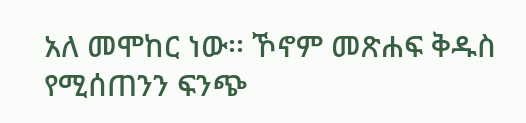አለ መሞከር ነው፡፡ ኾኖም መጽሐፍ ቅዱስ የሚሰጠንን ፍንጭ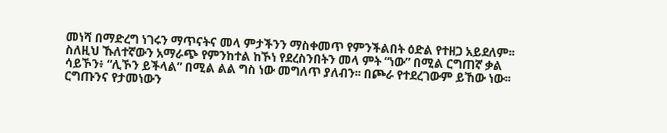መነሻ በማድረግ ነገሩን ማጥናትና መላ ምታችንን ማስቀመጥ የምንችልበት ዕድል የተዘጋ አይደለም፡፡ ስለዚህ ኹለተኛውን አማራጭ የምንከተል ከኾነ የደረስንበትን መላ ምት “ነው” በሚል ርግጠኛ ቃል ሳይኾን፥ “ሊኾን ይችላል” በሚል ልል ግስ ነው መግለጥ ያለብን፡፡ በጮራ የተደረገውም ይኸው ነው፡፡ ርግጡንና የታመነውን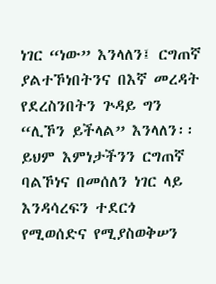ነገር “ነው” እንላለን፤ ርግጠኛ ያልተኾነበትንና በእኛ መረዳት የደረስንበትን ጕዳይ ግን “ሊኾን ይችላል” እንላለን፡፡ ይህም እምነታችንን ርግጠኛ ባልኾነና በመሰለን ነገር ላይ እንዳሳረፍን ተደርጎ የሚወሰድና የሚያስወቅሠን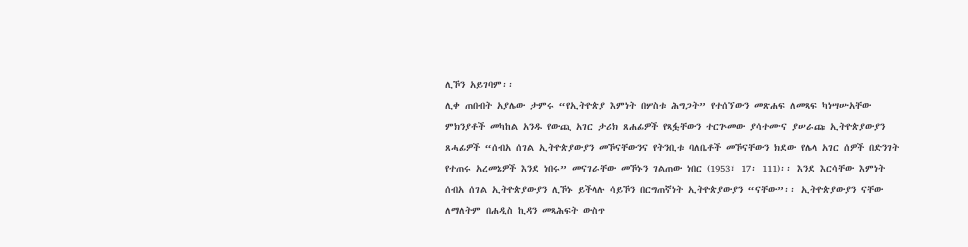ሊኾን አይገባም፡፡
ሊቀ ጠበብት አያሌው ታምሩ “የኢትዮጵያ እምነት በሦስቱ ሕግጋት” የተሰኘውን መጽሐፍ ለመጻፍ ካነሣሡአቸው ምክንያቶች መካከል አንዱ የውጪ አገር ታሪክ ጸሐፊዎች የጻፏቸውን ተርጕመው ያሳተሙና ያሠራጩ ኢትዮጵያውያን ጸሓፊዎች “ሰብአ ሰገል ኢትዮጵያውያን መኾናቸውንና የትንቢቱ ባለቤቶች መኾናቸውን ክደው የሌላ አገር ሰዎች በድንገት የተጠሩ አረመኔዎች እንደ ነበሩ” መናገራቸው መኾኑን ገልጠው ነበር (1953፣ 17፡ 111)፡፡ እንደ እርሳቸው እምነት ሰብአ ሰገል ኢትዮጵያውያን ሊኾኑ ይችላሉ ሳይኾን በርግጠኛነት ኢትዮጵያውያን “ናቸው”፡፡ ኢትዮጵያውያን ናቸው ለማለትም በሐዲስ ኪዳን መጻሕፍት ውስጥ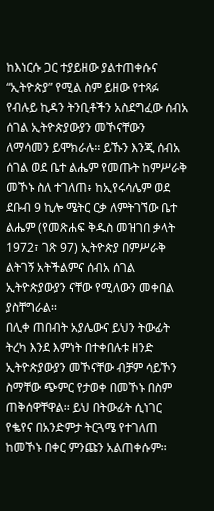ከእነርሱ ጋር ተያይዘው ያልተጠቀሱና “ኢትዮጵያ” የሚል ስም ይዘው የተጻፉ የብሉይ ኪዳን ትንቢቶችን አስደግፈው ሰብአ ሰገል ኢትዮጵያውያን መኾናቸውን ለማሳመን ይሞክራሉ፡፡ ይኹን እንጂ ሰብአ ሰገል ወደ ቤተ ልሔም የመጡት ከምሥራቅ መኾኑ ስለ ተገለጠ፥ ከኢየሩሳሌም ወደ ደቡብ 9 ኪሎ ሜትር ርቃ ለምትገኘው ቤተ ልሔም (የመጽሐፍ ቅዱስ መዝገበ ቃላት 1972፣ ገጽ 97) ኢትዮጵያ በምሥራቅ ልትገኝ አትችልምና ሰብአ ሰገል ኢትዮጵያውያን ናቸው የሚለውን መቀበል ያስቸግራል፡፡
በሊቀ ጠበብት አያሌውና ይህን ትውፊት ትረካ እንደ እምነት በተቀበሉቱ ዘንድ ኢትዮጵያውያን መኾናቸው ብቻም ሳይኾን ስማቸው ጭምር የታወቀ በመኾኑ በስም ጠቅሰዋቸዋል፡፡ ይህ በትውፊት ሲነገር የቈየና በአንድምታ ትርጓሜ የተገለጠ ከመኾኑ በቀር ምንጩን አልጠቀሱም፡፡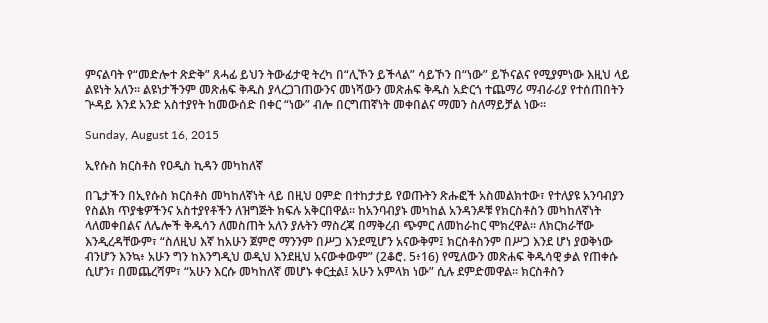ምናልባት የ“መድሎተ ጽድቅ” ጸሓፊ ይህን ትውፊታዊ ትረካ በ“ሊኾን ይችላል” ሳይኾን በ“ነው” ይኾናልና የሚያምነው እዚህ ላይ ልዩነት አለን፡፡ ልዩነታችንም መጽሐፍ ቅዱስ ያላረጋገጠውንና መነሻውን መጽሐፍ ቅዱስ አድርጎ ተጨማሪ ማብራሪያ የተሰጠበትን ጕዳይ እንደ አንድ አስተያየት ከመውሰድ በቀር “ነው” ብሎ በርግጠኛነት መቀበልና ማመን ስለማይቻል ነው፡፡

Sunday, August 16, 2015

ኢየሱስ ክርስቶስ የዐዲስ ኪዳን መካከለኛ

በጌታችን በኢየሱስ ክርስቶስ መካከለኛነት ላይ በዚህ ዐምድ በተከታታይ የወጡትን ጽሑፎች አስመልክተው፣ የተለያዩ አንባብያን የስልክ ጥያቄዎችንና አስተያየቶችን ለዝግጅት ክፍሉ አቅርበዋል። ከአንባብያኑ መካከል አንዳንዶቹ የክርስቶስን መካከለኛነት ላለመቀበልና ለሌሎች ቅዱሳን ለመስጠት አለን ያሉትን ማስረጃ በማቅረብ ጭምር ለመከራከር ሞክረዋል። ለክርክራቸው እንዲረዳቸውም፣ “ስለዚህ እኛ ከአሁን ጀምሮ ማንንም በሥጋ እንደሚሆን አናውቅም፤ ክርስቶስንም በሥጋ እንደ ሆነ ያወቅነው ብንሆን እንኳ፥ አሁን ግን ከእንግዲህ ወዲህ እንደዚህ አናውቀውም” (2ቆሮ. 5፥16) የሚለውን መጽሐፍ ቅዱሳዊ ቃል የጠቀሱ ሲሆን፣ በመጨረሻም፣ “አሁን እርሱ መካከለኛ መሆኑ ቀርቷል፤ አሁን አምላክ ነው” ሲሉ ደምድመዋል። ክርስቶስን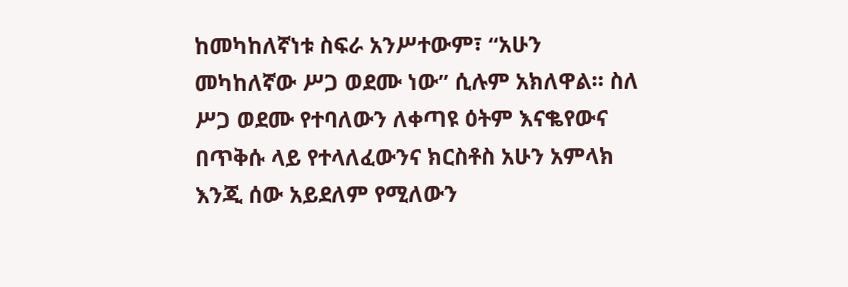ከመካከለኛነቱ ስፍራ አንሥተውም፣ “አሁን መካከለኛው ሥጋ ወደሙ ነው” ሲሉም አክለዋል። ስለ ሥጋ ወደሙ የተባለውን ለቀጣዩ ዕትም እናቈየውና በጥቅሱ ላይ የተላለፈውንና ክርስቶስ አሁን አምላክ እንጂ ሰው አይደለም የሚለውን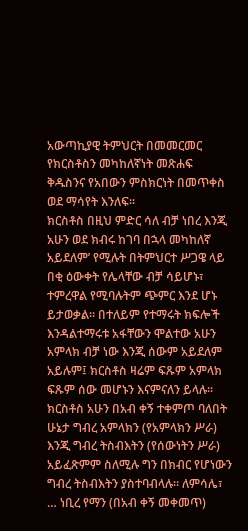አውጣኪያዊ ትምህርት በመመርመር የክርስቶስን መካከለኛነት መጽሐፍ ቅዱስንና የአበውን ምስክርነት በመጥቀስ ወደ ማሳየት እንለፍ።
ክርስቶስ በዚህ ምድር ሳለ ብቻ ነበረ እንጂ አሁን ወደ ክብሩ ከገባ በኋላ መካከለኛ አይደለም’ የሚሉት በትምህርተ ሥጋዌ ላይ በቂ ዕውቀት የሌላቸው ብቻ ሳይሆኑ፣ ተምረዋል የሚባሉትም ጭምር እንደ ሆኑ ይታወቃል። በተለይም የተማሩት ክፍሎች እንዳልተማሩቱ አፋቸውን ሞልተው አሁን አምላክ ብቻ ነው እንጂ ሰውም አይደለም አይሉም፤ ክርስቶስ ዛሬም ፍጹም አምላክ ፍጹም ሰው መሆኑን እናምናለን ይላሉ። ክርስቶስ አሁን በአብ ቀኝ ተቀምጦ ባለበት ሁኔታ ግብረ አምላክን (የአምላክን ሥራ) እንጂ ግብረ ትስብእትን (የሰውነትን ሥራ) አይፈጽምም ስለሚሉ ግን በክብር የሆነውን ግብረ ትስብእትን ያስተባብላሉ። ለምሳሌ፣ … ነቢረ የማን (በአብ ቀኝ መቀመጥ)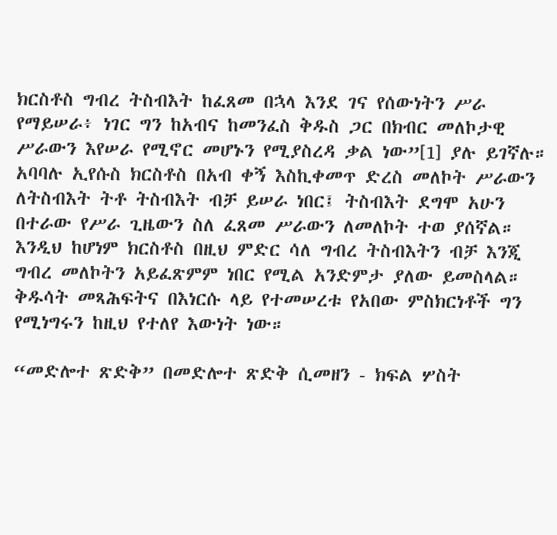ክርስቶስ ግብረ ትስብእት ከፈጸመ በኋላ እንደ ገና የሰውነትን ሥራ የማይሠራ፥ ነገር ግን ከአብና ከመንፈስ ቅዱስ ጋር በክብር መለኮታዊ ሥራውን እየሠራ የሚኖር መሆኑን የሚያስረዳ ቃል ነው”[1] ያሉ ይገኛሉ። አባባሉ ኢየሱስ ክርስቶስ በአብ ቀኝ እስኪቀመጥ ድረስ መለኮት ሥራውን ለትስብእት ትቶ ትስብእት ብቻ ይሠራ ነበር፤ ትስብእት ደግሞ አሁን በተራው የሥራ ጊዜውን ስለ ፈጸመ ሥራውን ለመለኮት ተወ ያሰኛል። እንዲህ ከሆነም ክርስቶስ በዚህ ምድር ሳለ ግብረ ትስብእትን ብቻ እንጂ ግብረ መለኮትን አይፈጽምም ነበር የሚል አንድምታ ያለው ይመስላል። ቅዱሳት መጻሕፍትና በእነርሱ ላይ የተመሠረቱ የአበው ምስክርነቶች ግን የሚነግሩን ከዚህ የተለየ እውነት ነው።

“መድሎተ ጽድቅ” በመድሎተ ጽድቅ ሲመዘን - ክፍል ሦስት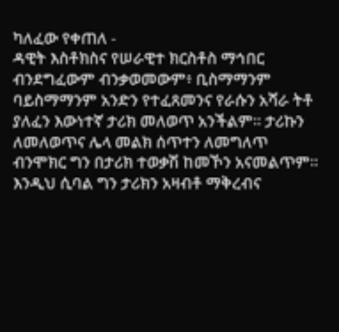ካለፈው የቀጠለ -
ዳዊት እስቶክስና የሠራዊተ ክርስቶስ ማኅበር
ብንደግፈውም ብንቃወመውም፥ ቢስማማንም ባይስማማንም አንድን የተፈጸመንና የራሱን አሻራ ትቶ ያለፈን እውነተኛ ታሪክ መለወጥ አንችልም። ታሪኩን ለመለወጥና ሌላ መልክ ሰጥተን ለመግለጥ ብንሞክር ግን በታሪክ ተወቃሽ ከመኾን አናመልጥም። እንዲህ ሲባል ግን ታሪክን አዛብቶ ማቅረብና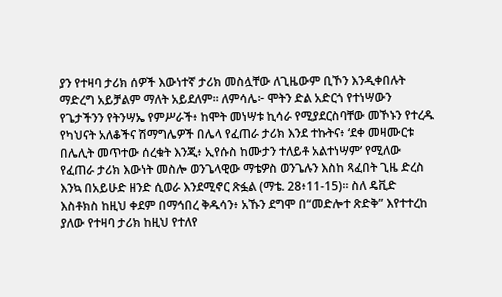ያን የተዛባ ታሪክ ሰዎች እውነተኛ ታሪክ መስሏቸው ለጊዜውም ቢኾን እንዲቀበሉት ማድረግ አይቻልም ማለት አይደለም። ለምሳሌ፦ ሞትን ድል አድርጎ የተነሣውን የጌታችንን የትንሣኤ የምሥራች፥ ከሞት መነሣቱ ኪሳራ የሚያደርስባቸው መኾኑን የተረዱ የካህናት አለቆችና ሽማግሌዎች በሌላ የፈጠራ ታሪክ እንደ ተኩትና፥ ‘ደቀ መዛሙርቱ በሌሊት መጥተው ሰረቁት እንጂ፥ ኢየሱስ ከሙታን ተለይቶ አልተነሣም’ የሚለው የፈጠራ ታሪክ እውነት መስሎ ወንጌላዊው ማቴዎስ ወንጌሉን እስከ ጻፈበት ጊዜ ድረስ እንኳ በአይሁድ ዘንድ ሲወራ እንደሚኖር ጽፏል (ማቴ. 28፥11-15)። ስለ ዴቪድ እስቶክስ ከዚህ ቀደም በማኅበረ ቅዱሳን፥ አኹን ደግሞ በ“መድሎተ ጽድቅ” እየተተረከ ያለው የተዛባ ታሪክ ከዚህ የተለየ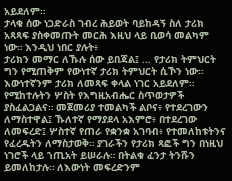አይደለም።
ታላቁ ሰው ነጋድራስ ገብረ ሕይወት ባይከዳኝ ስለ ታሪክ አጻጻፍ ያስቀመጡት መርሕ እዚህ ላይ ቢወሳ መልካም ነው። እንዲህ ነበር ያሉት፥
ታሪክን መማር ለኹሉ ሰው ይበጃል፤ … የታሪክ ትምህርት ግን የሚጠቅም የውነተኛ ታሪክ ትምህርት ሲኾን ነው። እውነተኛንም ታሪክ ለመጻፍ ቀላል ነገር አይደለም። የሚከተሉትን ሦስት የእግዚአብሔር ስጥወታዎች ያስፈልጋልና። መጀመሪያ ተመልካች ልቦና፥ የተደረገውን ለማስተዋል፤ ኹለተኛ የማያደላ አእምሮ፥ በተደረገው ለመፍረድ፤ ሦስተኛ የጠራ የቋንቋ አገባብ፥ የተመለከቱትንና የፈረዱትን ለማስታወቅ። ያገራችን የታሪክ ጻፎች ግን በነዚህ ነገሮች ላይ ኀጢአት ይሠራሉ። በትልቁ ፈንታ ትንሹን ይመለከታሉ። ለእውነት መፍረድንም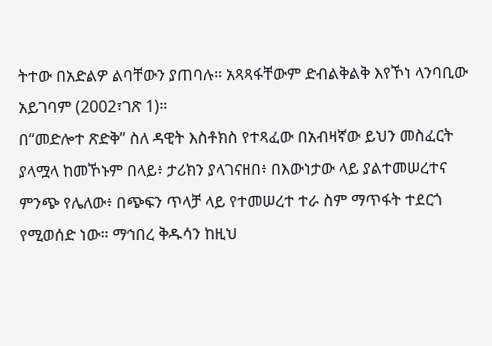ትተው በአድልዎ ልባቸውን ያጠባሉ። አጻጻፋቸውም ድብልቅልቅ እየኾነ ላንባቢው አይገባም (2002፣ገጽ 1)።
በ“መድሎተ ጽድቅ” ስለ ዳዊት እስቶክስ የተጻፈው በአብዛኛው ይህን መስፈርት ያላሟላ ከመኾኑም በላይ፥ ታሪክን ያላገናዘበ፥ በእውነታው ላይ ያልተመሠረተና ምንጭ የሌለው፥ በጭፍን ጥላቻ ላይ የተመሠረተ ተራ ስም ማጥፋት ተደርጎ የሚወሰድ ነው። ማኅበረ ቅዱሳን ከዚህ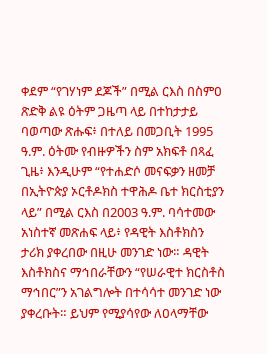ቀደም “የገሃነም ደጆች” በሚል ርእስ በስምዐ ጽድቅ ልዩ ዕትም ጋዜጣ ላይ በተከታታይ ባወጣው ጽሑፍ፥ በተለይ በመጋቢት 1995 ዓ.ም. ዕትሙ የብዙዎችን ስም አክፍቶ በጻፈ ጊዜ፥ እንዲሁም “የተሐድሶ መናፍቃን ዘመቻ በኢትዮጵያ ኦርቶዶክስ ተዋሕዶ ቤተ ክርስቲያን ላይ” በሚል ርእስ በ2003 ዓ.ም. ባሳተመው አነስተኛ መጽሐፍ ላይ፥ የዳዊት እስቶክስን ታሪክ ያቀረበው በዚሁ መንገድ ነው። ዳዊት እስቶክስና ማኅበራቸውን “የሠራዊተ ክርስቶስ ማኅበር”ን አገልግሎት በተሳሳተ መንገድ ነው ያቀረቡት። ይህም የሚያሳየው ለዐላማቸው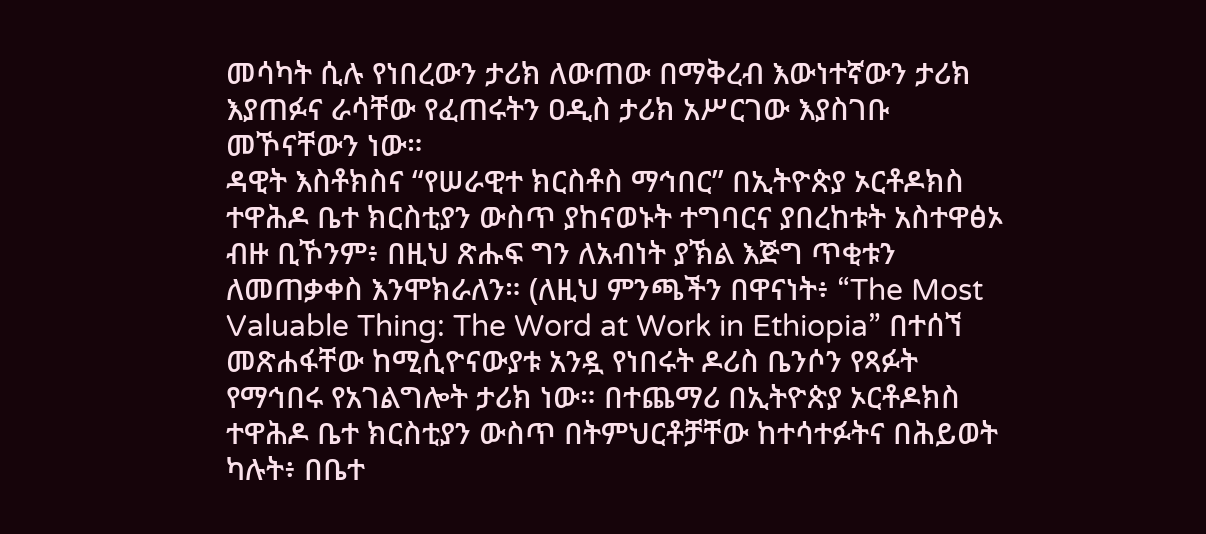መሳካት ሲሉ የነበረውን ታሪክ ለውጠው በማቅረብ እውነተኛውን ታሪክ እያጠፉና ራሳቸው የፈጠሩትን ዐዲስ ታሪክ አሥርገው እያስገቡ መኾናቸውን ነው።
ዳዊት እስቶክስና “የሠራዊተ ክርስቶስ ማኅበር” በኢትዮጵያ ኦርቶዶክስ ተዋሕዶ ቤተ ክርስቲያን ውስጥ ያከናወኑት ተግባርና ያበረከቱት አስተዋፅኦ ብዙ ቢኾንም፥ በዚህ ጽሑፍ ግን ለአብነት ያኽል እጅግ ጥቂቱን ለመጠቃቀስ እንሞክራለን። (ለዚህ ምንጫችን በዋናነት፥ “The Most Valuable Thing: The Word at Work in Ethiopia” በተሰኘ መጽሐፋቸው ከሚሲዮናውያቱ አንዷ የነበሩት ዶሪስ ቤንሶን የጻፉት የማኅበሩ የአገልግሎት ታሪክ ነው። በተጨማሪ በኢትዮጵያ ኦርቶዶክስ ተዋሕዶ ቤተ ክርስቲያን ውስጥ በትምህርቶቻቸው ከተሳተፉትና በሕይወት ካሉት፥ በቤተ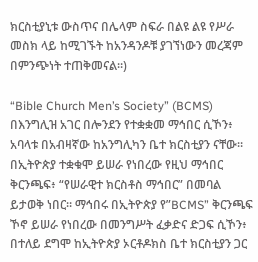ክርስቲያኒቱ ውስጥና በሌላም ስፍራ በልዩ ልዩ የሥራ መስክ ላይ ከሚገኙት ከአንዳንዶቹ ያገኘነውን መረጃም በምንጭነት ተጠቅመናል።)

“Bible Church Men’s Society” (BCMS) በእንግሊዝ አገር በሎንደን የተቋቋመ ማኅበር ሲኾን፥ አባላቱ በአብዛኛው ከአንግሊካን ቤተ ክርስቲያን ናቸው። በኢትዮጵያ ተቋቁሞ ይሠራ የነበረው የዚህ ማኅበር ቅርንጫፍ፥ “የሠራዊተ ክርስቶስ ማኅበር” በመባል ይታወቅ ነበር። ማኅበሩ በኢትዮጵያ የ”BCMS” ቅርንጫፍ ኾኖ ይሠራ የነበረው በመንግሥት ፈቃድና ድጋፍ ሲኾን፥ በተለይ ደግሞ ከኢትዮጵያ ኦርቶዶክስ ቤተ ክርስቲያን ጋር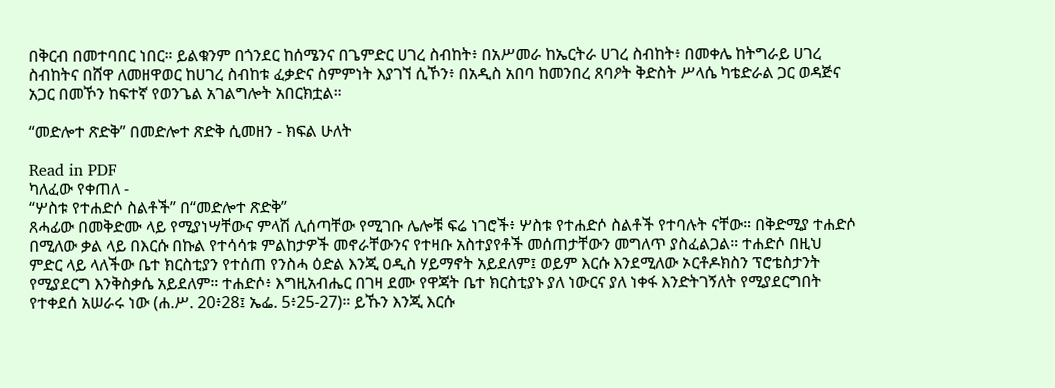በቅርብ በመተባበር ነበር። ይልቁንም በጎንደር ከሰሜንና በጌምድር ሀገረ ስብከት፥ በአሥመራ ከኤርትራ ሀገረ ስብከት፥ በመቀሌ ከትግራይ ሀገረ ስብከትና በሸዋ ለመዘዋወር ከሀገረ ስብከቱ ፈቃድና ስምምነት እያገኘ ሲኾን፥ በአዲስ አበባ ከመንበረ ጸባዖት ቅድስት ሥላሴ ካቴድራል ጋር ወዳጅና አጋር በመኾን ከፍተኛ የወንጌል አገልግሎት አበርክቷል።

“መድሎተ ጽድቅ” በመድሎተ ጽድቅ ሲመዘን - ክፍል ሁለት

Read in PDF
ካለፈው የቀጠለ -
“ሦስቱ የተሐድሶ ስልቶች” በ“መድሎተ ጽድቅ”
ጸሓፊው በመቅድሙ ላይ የሚያነሣቸውና ምላሽ ሊሰጣቸው የሚገቡ ሌሎቹ ፍሬ ነገሮች፥ ሦስቱ የተሐድሶ ስልቶች የተባሉት ናቸው። በቅድሚያ ተሐድሶ በሚለው ቃል ላይ በእርሱ በኩል የተሳሳቱ ምልከታዎች መኖራቸውንና የተዛቡ አስተያየቶች መሰጠታቸውን መግለጥ ያስፈልጋል። ተሐድሶ በዚህ ምድር ላይ ላለችው ቤተ ክርስቲያን የተሰጠ የንስሓ ዕድል እንጂ ዐዲስ ሃይማኖት አይደለም፤ ወይም እርሱ እንደሚለው ኦርቶዶክስን ፕሮቴስታንት የሚያደርግ እንቅስቃሴ አይደለም። ተሐድሶ፥ እግዚአብሔር በገዛ ደሙ የዋጃት ቤተ ክርስቲያኑ ያለ ነውርና ያለ ነቀፋ እንድትገኝለት የሚያደርግበት የተቀደሰ አሠራሩ ነው (ሐ.ሥ. 20፥28፤ ኤፌ. 5፥25-27)። ይኹን እንጂ እርሱ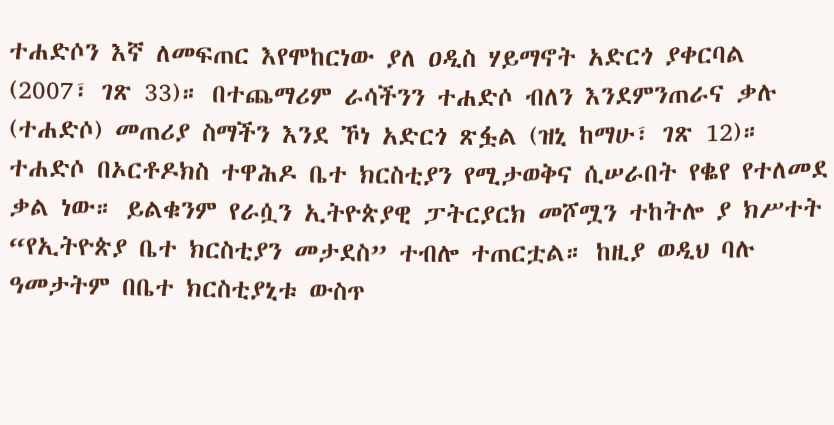ተሐድሶን እኛ ለመፍጠር እየሞከርነው ያለ ዐዲስ ሃይማኖት አድርጎ ያቀርባል (2007፣ ገጽ 33)። በተጨማሪም ራሳችንን ተሐድሶ ብለን እንደምንጠራና ቃሉ (ተሐድሶ) መጠሪያ ስማችን እንደ ኾነ አድርጎ ጽፏል (ዝኒ ከማሁ፣ ገጽ 12)።
ተሐድሶ በኦርቶዶክስ ተዋሕዶ ቤተ ክርስቲያን የሚታወቅና ሲሠራበት የቈየ የተለመደ ቃል ነው። ይልቁንም የራሷን ኢትዮጵያዊ ፓትርያርክ መሾሟን ተከትሎ ያ ክሥተት “የኢትዮጵያ ቤተ ክርስቲያን መታደስ” ተብሎ ተጠርቷል። ከዚያ ወዲህ ባሉ ዓመታትም በቤተ ክርስቲያኒቱ ውስጥ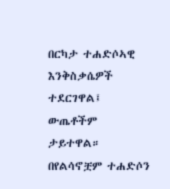በርካታ ተሐድሶኣዊ እንቅስቃሴዎች ተደርገዋል፤ ውጤቶችም ታይተዋል። በየልሳኖቿም ተሐድሶን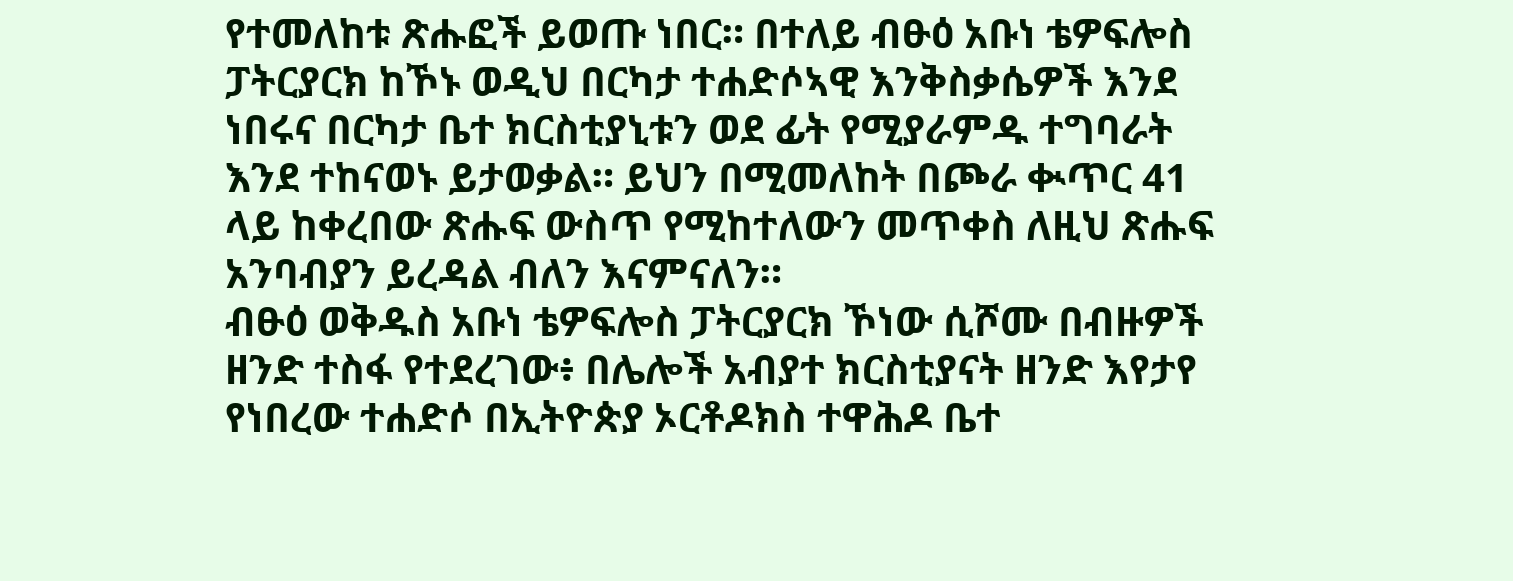የተመለከቱ ጽሑፎች ይወጡ ነበር። በተለይ ብፁዕ አቡነ ቴዎፍሎስ ፓትርያርክ ከኾኑ ወዲህ በርካታ ተሐድሶኣዊ እንቅስቃሴዎች እንደ ነበሩና በርካታ ቤተ ክርስቲያኒቱን ወደ ፊት የሚያራምዱ ተግባራት እንደ ተከናወኑ ይታወቃል። ይህን በሚመለከት በጮራ ቊጥር 41 ላይ ከቀረበው ጽሑፍ ውስጥ የሚከተለውን መጥቀስ ለዚህ ጽሑፍ አንባብያን ይረዳል ብለን እናምናለን።
ብፁዕ ወቅዱስ አቡነ ቴዎፍሎስ ፓትርያርክ ኾነው ሲሾሙ በብዙዎች ዘንድ ተስፋ የተደረገው፥ በሌሎች አብያተ ክርስቲያናት ዘንድ እየታየ የነበረው ተሐድሶ በኢትዮጵያ ኦርቶዶክስ ተዋሕዶ ቤተ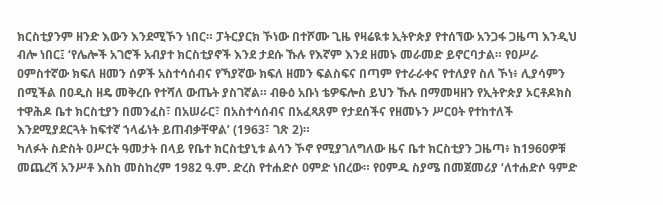ክርስቲያንም ዘንድ እውን እንደሚኾን ነበር። ፓትርያርክ ኾነው በተሾሙ ጊዜ የዛሬዪቱ ኢትዮጵያ የተሰኘው አንጋፋ ጋዜጣ እንዲህ ብሎ ነበር፤ ‘የሌሎች አገሮች አብያተ ክርስቲያኖች እንደ ታደሱ ኹሉ የእኛም እንደ ዘመኑ መራመድ ይኖርባታል። የዐሥራ ዐምስተኛው ክፍለ ዘመን ሰዎች አስተሳሰብና የኻያኛው ክፍለ ዘመን ፍልስፍና በጣም የተራራቀና የተለያየ ስለ ኾነ፥ ሊያሳምን በሚችል በዐዲስ ዘዴ መቅረቡ የተሻለ ውጤት ያስገኛል። ብፁዕ አቡነ ቴዎፍሎስ ይህን ኹሉ በማመዛዘን የኢትዮጵያ ኦርቶዶክስ ተዋሕዶ ቤተ ክርስቲያን በመንፈስ፣ በአሠራር፣ በአስተሳሰብና በአፈጻጸም የታደሰችና የዘመኑን ሥርዐት የተከተለች እንደሚያደርጓት ከፍተኛ ኀላፊነት ይጠብቃቸዋል’ (1963፣ ገጽ 2)።
ካለፉት ስድስት ዐሥርት ዓመታት በላይ የቤተ ክርስቲያኒቱ ልሳን ኾኖ የሚያገለግለው ዜና ቤተ ክርስቲያን ጋዜጣ፥ ከ1960ዎቹ መጨረሻ አንሥቶ እስከ መስከረም 1982 ዓ.ም. ድረስ የተሐድሶ ዐምድ ነበረው። የዐምዱ ስያሜ በመጀመሪያ ‘ለተሐድሶ ዓምድ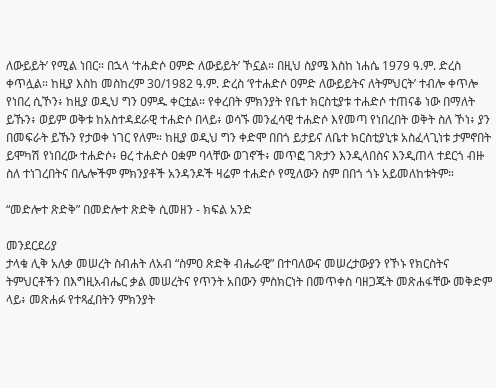ለውይይት’ የሚል ነበር። በኋላ ‘ተሐድሶ ዐምድ ለውይይት’ ኾኗል። በዚህ ስያሜ እስከ ነሐሴ 1979 ዓ.ም. ድረስ ቀጥሏል። ከዚያ እስከ መስከረም 30/1982 ዓ.ም. ድረስ ‘የተሐድሶ ዐምድ ለውይይትና ለትምህርት’ ተብሎ ቀጥሎ የነበረ ሲኾን፥ ከዚያ ወዲህ ግን ዐምዱ ቀርቷል። የቀረበት ምክንያት የቤተ ክርስቲያቱ ተሐድሶ ተጠናቆ ነው በማለት ይኹን፥ ወይም ወቅቱ ከአስተዳደራዊ ተሐድሶ በላይ፥ ወሳኙ መንፈሳዊ ተሐድሶ እየመጣ የነበረበት ወቅት ስለ ኾነ፥ ያን በመፍራት ይኹን የታወቀ ነገር የለም። ከዚያ ወዲህ ግን ቀድሞ በበጎ ይታይና ለቤተ ክርስቲያኒቱ አስፈላጊነቱ ታምኖበት ይሞካሽ የነበረው ተሐድሶ፥ ፀረ ተሐድሶ ዐቋም ባላቸው ወገኖች፥ መጥፎ ገጽታን እንዲላበስና እንዲጠላ ተደርጎ ብዙ ስለ ተነገረበትና በሌሎችም ምክንያቶች አንዳንዶች ዛሬም ተሐድሶ የሚለውን ስም በበጎ ጎኑ አይመለከቱትም።

“መድሎተ ጽድቅ” በመድሎተ ጽድቅ ሲመዘን - ክፍል አንድ

መንደርደሪያ
ታላቁ ሊቅ አለቃ መሠረት ስብሐት ለአብ “ስምዐ ጽድቅ ብሔራዊ” በተባለውና መሠረታውያን የኾኑ የክርስትና ትምህርቶችን በእግዚአብሔር ቃል መሠረትና የጥንት አበውን ምስክርነት በመጥቀስ ባዘጋጁት መጽሐፋቸው መቅድም ላይ፥ መጽሐፉ የተጻፈበትን ምክንያት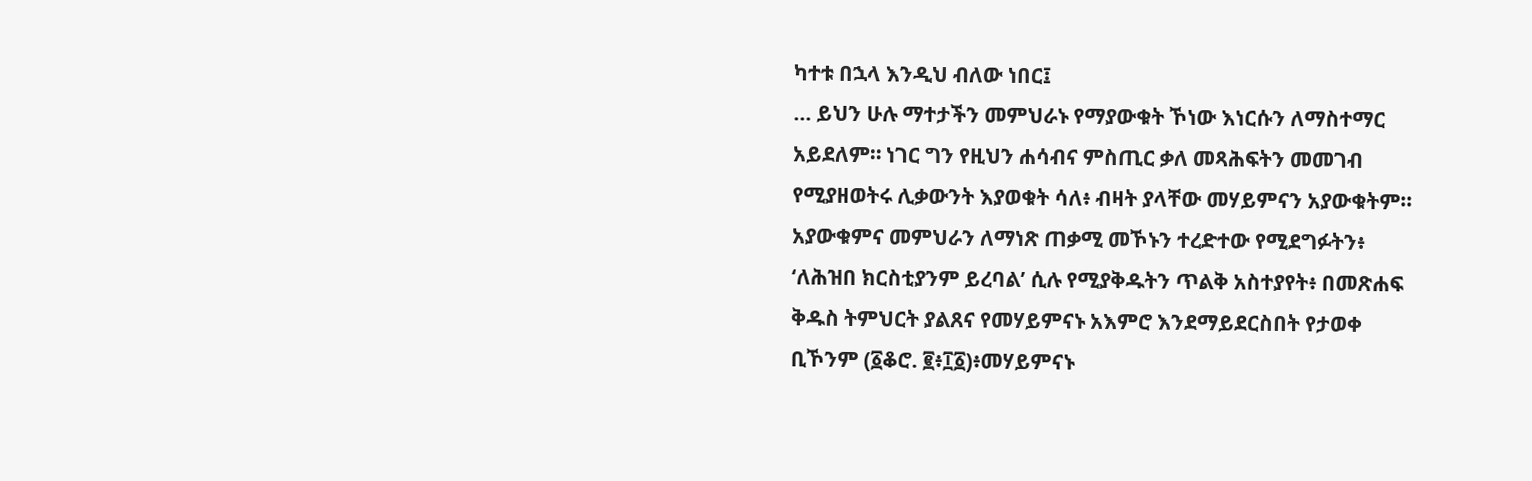ካተቱ በኋላ እንዲህ ብለው ነበር፤
… ይህን ሁሉ ማተታችን መምህራኑ የማያውቁት ኾነው እነርሱን ለማስተማር አይደለም። ነገር ግን የዚህን ሐሳብና ምስጢር ቃለ መጻሕፍትን መመገብ የሚያዘወትሩ ሊቃውንት እያወቁት ሳለ፥ ብዛት ያላቸው መሃይምናን አያውቁትም። አያውቁምና መምህራን ለማነጽ ጠቃሚ መኾኑን ተረድተው የሚደግፉትን፥ ‘ለሕዝበ ክርስቲያንም ይረባል’ ሲሉ የሚያቅዱትን ጥልቅ አስተያየት፥ በመጽሐፍ ቅዱስ ትምህርት ያልጸና የመሃይምናኑ አእምሮ እንደማይደርስበት የታወቀ ቢኾንም (፩ቆሮ. ፪፥፲፩)፥መሃይምናኑ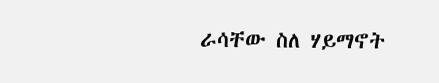ራሳቸው ስለ ሃይማኖት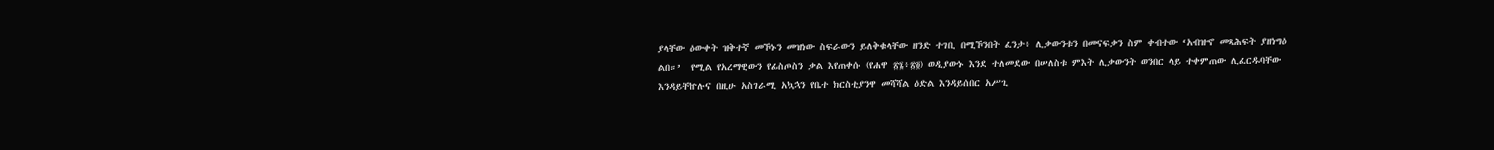ያላቸው ዕውቀት ዝቅተኛ መኾኑን መዝነው ስፍራውን ይለቅቁላቸው ዘንድ ተገቢ በሚኾንበት ፈንታ፥ ሊቃውንቱን በመናፍቃን ስም ቀብተው ‘አብዝኆ መጻሕፍት ያዘነግዕ ልበ።’  የሚል የአረማዊውን የፊስጦስን ቃል እየጠቀሱ (የሐዋ ፳፮፥፳፬) ወዲያውኑ እንደ ተለመደው በሠለስቱ ምእት ሊቃውንት ወንበር ላይ ተቀምጠው ሊፈርዱባቸው እንዳይቸኵሉና በዚሁ አስገራሚ አኳኋን የቤተ ክርስቲያንዋ መሻሻል ዕድል እንዳይሰበር አሥጊ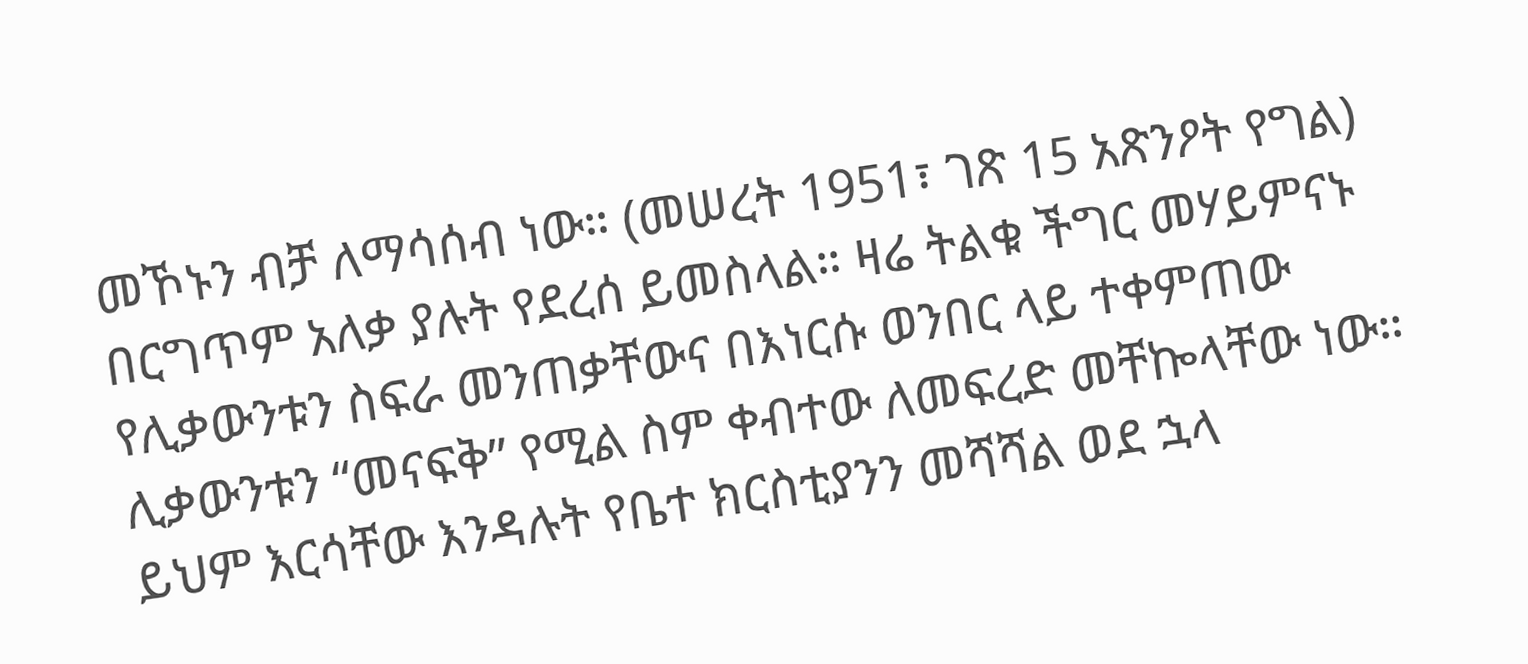መኾኑን ብቻ ለማሳሰብ ነው። (መሠረት 1951፣ ገጽ 15 አጽንዖት የግል)
በርግጥም አለቃ ያሉት የደረሰ ይመስላል። ዛሬ ትልቁ ችግር መሃይምናኑ የሊቃውንቱን ስፍራ መንጠቃቸውና በእነርሱ ወንበር ላይ ተቀምጠው ሊቃውንቱን “መናፍቅ” የሚል ስም ቀብተው ለመፍረድ መቸኰላቸው ነው። ይህም እርሳቸው እንዳሉት የቤተ ክርስቲያንን መሻሻል ወደ ኋላ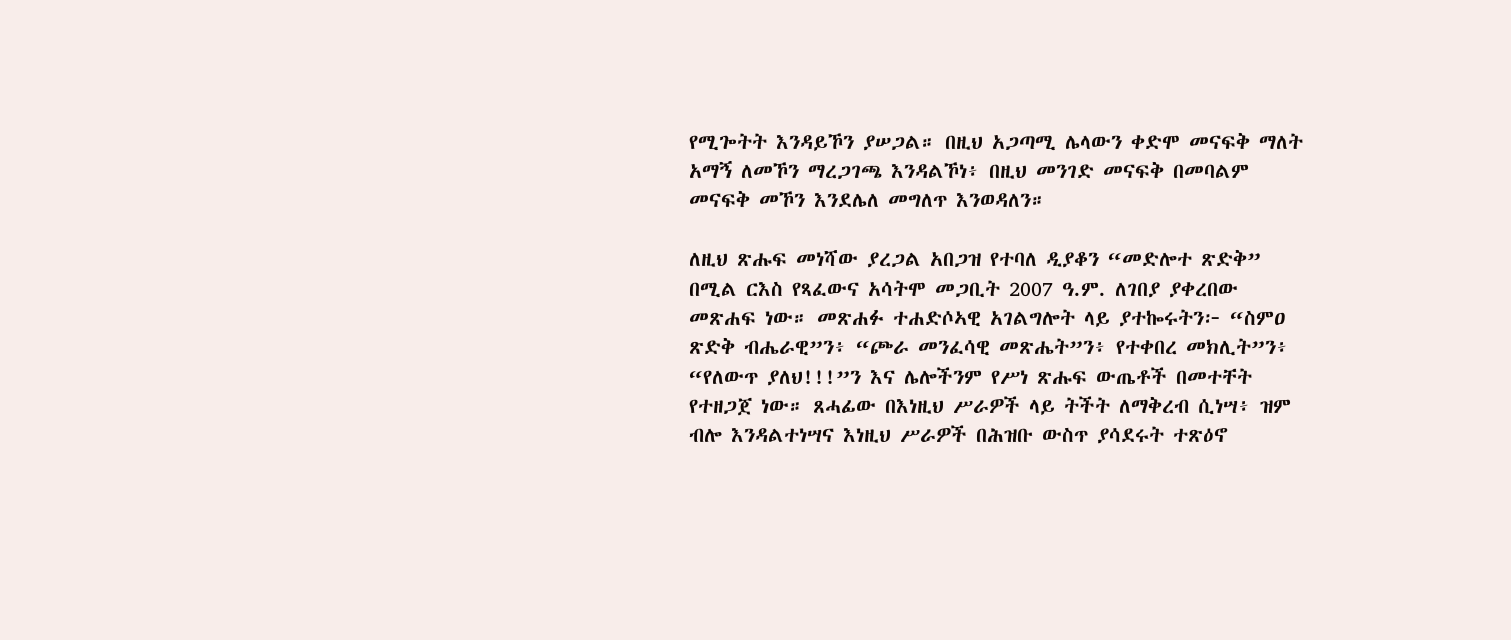የሚጐትት እንዳይኾን ያሠጋል። በዚህ አጋጣሚ ሌላውን ቀድሞ መናፍቅ ማለት አማኝ ለመኾን ማረጋገጫ እንዳልኾነ፥ በዚህ መንገድ መናፍቅ በመባልም መናፍቅ መኾን እንደሌለ መግለጥ እንወዳለን።

ለዚህ ጽሑፍ መነሻው ያረጋል አበጋዝ የተባለ ዲያቆን “መድሎተ ጽድቅ” በሚል ርእስ የጻፈውና አሳትሞ መጋቢት 2007 ዓ.ም. ለገበያ ያቀረበው መጽሐፍ ነው። መጽሐፉ ተሐድሶኣዊ አገልግሎት ላይ ያተኰሩትን፦ “ስምዐ ጽድቅ ብሔራዊ”ን፥ “ጮራ መንፈሳዊ መጽሔት”ን፥ የተቀበረ መክሊት”ን፥ “የለውጥ ያለህ!!!”ን እና ሌሎችንም የሥነ ጽሑፍ ውጤቶች በመተቸት የተዘጋጀ ነው። ጸሓፊው በእነዚህ ሥራዎች ላይ ትችት ለማቅረብ ሲነሣ፥ ዝም ብሎ እንዳልተነሣና እነዚህ ሥራዎች በሕዝቡ ውስጥ ያሳደሩት ተጽዕኖ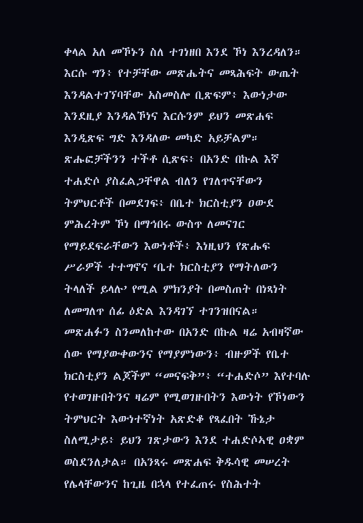ቀላል አለ መኾኑን ስለ ተገነዘበ እንደ ኾነ እንረዳለን። እርሱ ግን፥ የተቻቸው መጽሔትና መጻሕፍት ውጤት እንዳልተገኘባቸው አስመስሎ ቢጽፍም፥ እውነታው እንደዚያ እንዳልኾነና እርሱንም ይህን መጽሐፍ እንዲጽፍ ግድ እንዳለው መካድ አይቻልም። ጽሑፎቻችንን ተችቶ ሲጽፍ፥ በአንድ በኩል እኛ ተሐድሶ ያስፈልጋቸዋል ብለን የገለጥናቸውን ትምህርቶች በመደገፍ፥ በቤተ ክርስቲያን ዐውደ ምሕረትም ኾነ በማኅበሩ ውስጥ ለመናገር የማይደፍራቸውን እውነቶች፥ እነዚህን የጽሑፍ ሥራዎች ተተግኖና ‘ቤተ ክርስቲያን የማትለውን ትላለች ይላሉ’ የሚል ምክንያት በመስጠት በነጻነት ለመግለጥ ሰፊ ዕድል እንዳገኘ ተገንዝበናል።
መጽሐፉን ስንመለከተው በአንድ በኩል ዛሬ አብዛኛው ሰው የማያውቀውንና የማያምነውን፥ ብዙዎች የቤተ ክርስቲያን ልጆችም “መናፍቅ”፥ “ተሐድሶ” እየተባሉ የተወገዙበትንና ዛሬም የሚወገዙበትን እውነት የኾነውን ትምህርት እውነተኛነት አጽድቆ የጻፈበት ኹኔታ ስለሚታይ፥ ይህን ገጽታውን እንደ ተሐድሶኣዊ ዐቋም ወስደንለታል። በአንጻሩ መጽሐፍ ቅዱሳዊ መሠረት የሌላቸውንና ከጊዜ በኋላ የተፈጠሩ የስሕተት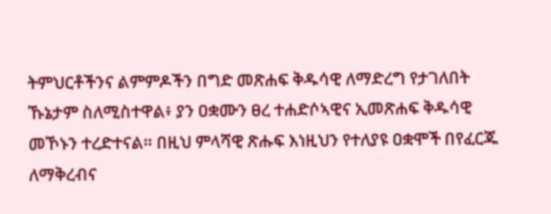ትምህርቶችንና ልምምዶችን በግድ መጽሐፍ ቅዱሳዊ ለማድረግ የታገለበት ኹኔታም ስለሚስተዋል፥ ያን ዐቋሙን ፀረ ተሐድሶኣዊና ኢመጽሐፍ ቅዱሳዊ መኾኑን ተረድተናል። በዚህ ምላሻዊ ጽሑፍ እነዚህን የተለያዩ ዐቋሞች በየፈርጁ ለማቅረብና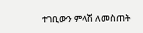ተገቢውን ምላሽ ለመስጠት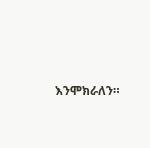እንሞክራለን።